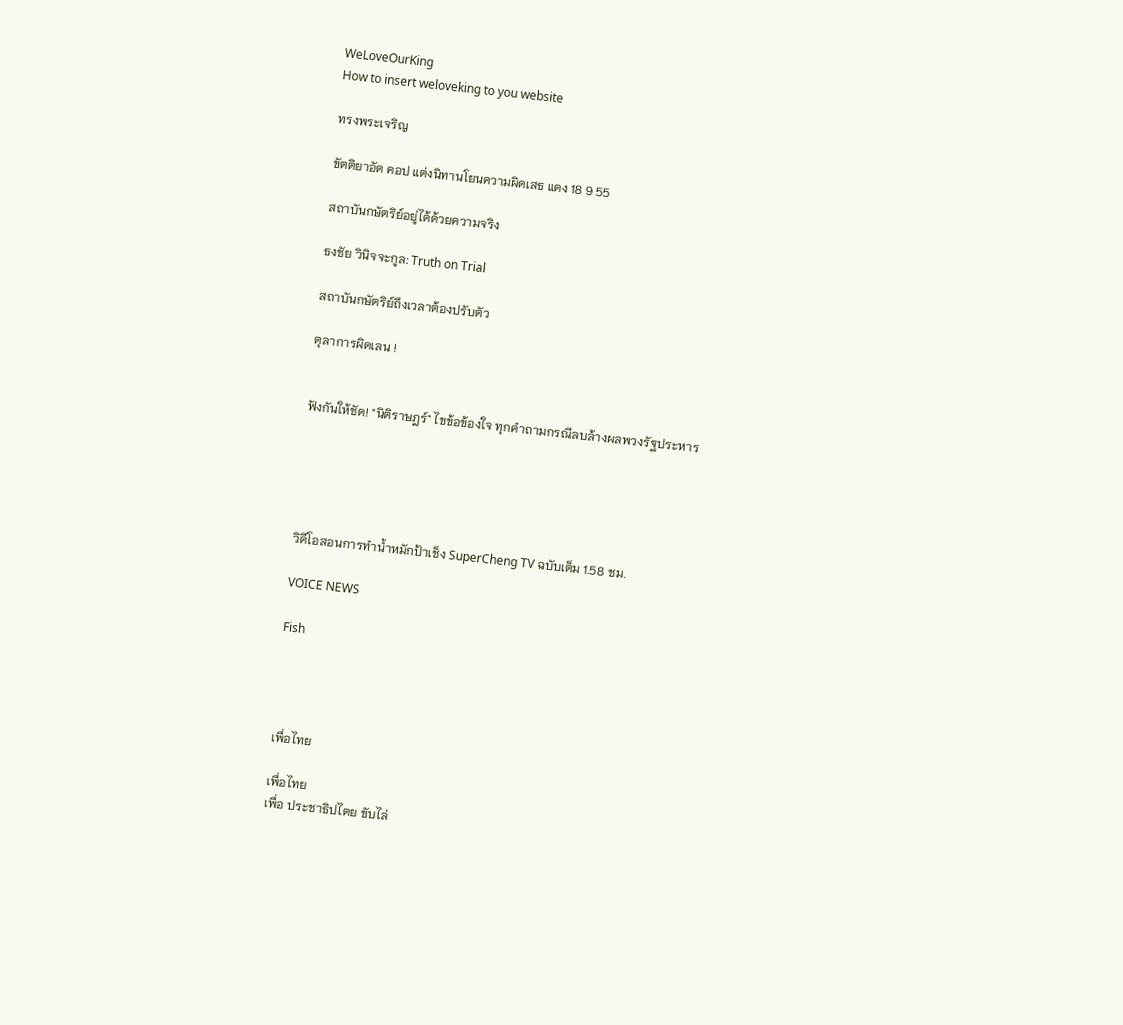WeLoveOurKing
How to insert weloveking to you website

ทรงพระเจริญ

ขัตติยาอัด คอป แต่งนิทานโยนความผิดเสธ แดง 18 9 55

สถาบันกษัตริย์อยู่ได้ด้วยความจริง

ธงชัย วินิจจะกูล: Truth on Trial

สถาบันกษัตริย์ถึงเวลาต้องปรับตัว

ตุลาการผิดเลน !


ฟังกันให้ชัด! "นิติราษฎร์" ไขข้อข้องใจ ทุกคำถามกรณีลบล้างผลพวงรัฐประหาร





วิดีโอสอนการทำน้ำหมักป้าเช็ง SuperCheng TV ฉบับเต็ม 1.58 ชม.

VOICE NEWS

Fish




เพื่อไทย

เพื่อไทย
เพื่อ ประชาธิปไตย ขับไล่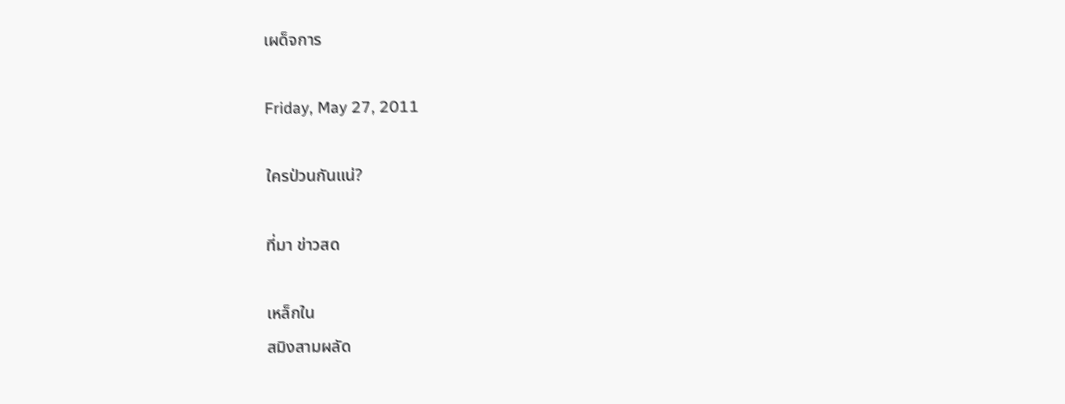เผด็จการ

Friday, May 27, 2011

ใครป่วนกันแน่?

ที่มา ข่าวสด

เหล็กใน
สมิงสามผลัด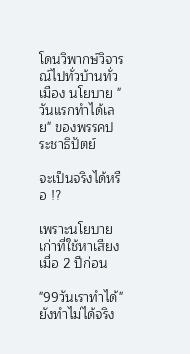โดนวิพากษ์วิจารณ์ไปทั่วบ้านทั่วเมือง นโยบาย "วันแรกทำได้เลย" ของพรรคประชาธิปัตย์

จะเป็นจริงได้หรือ !?

เพราะนโยบายเก่าที่ใช้หาเสียงเมื่อ 2 ปีก่อน

"99วันเราทำได้" ยังทำไม่ได้จริง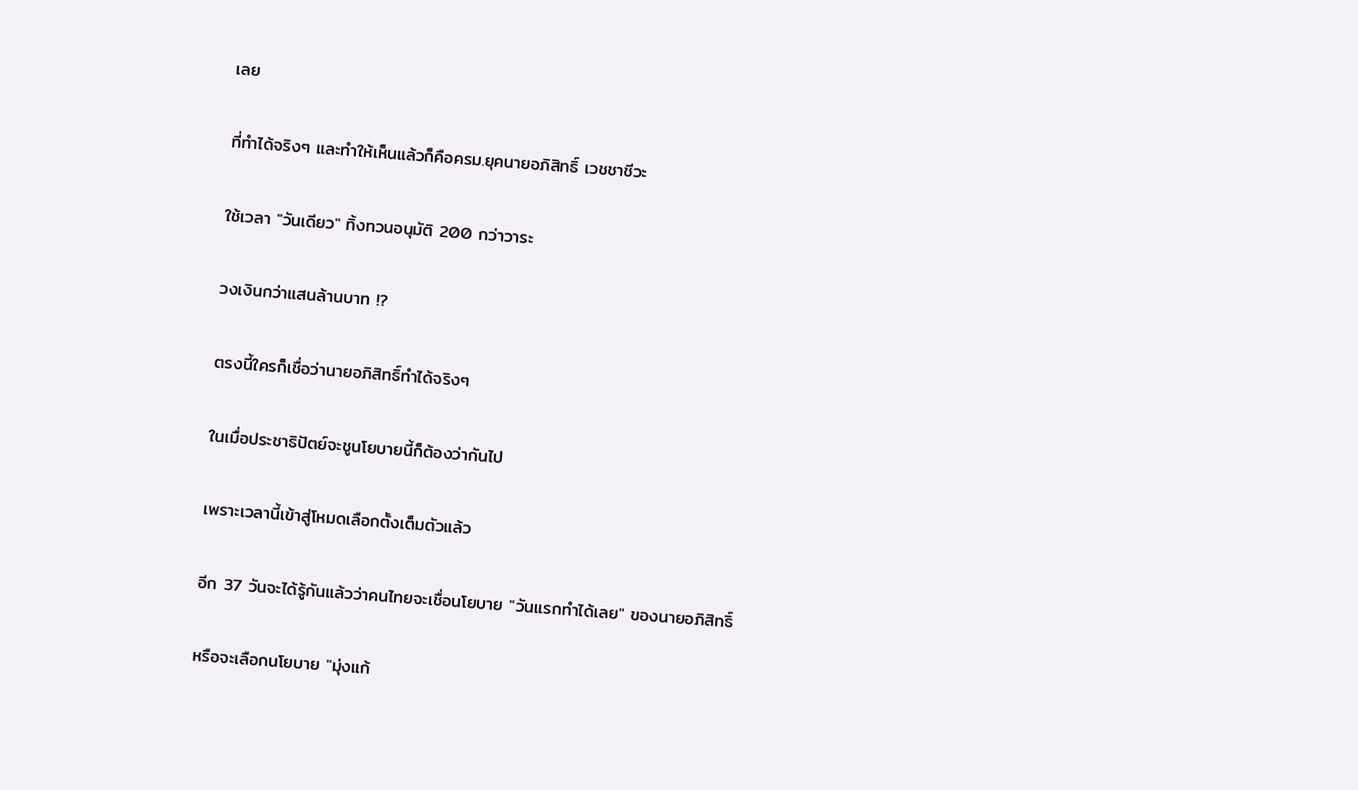เลย

ที่ทำได้จริงๆ และทำให้เห็นแล้วก็คือครม.ยุคนายอภิสิทธิ์ เวชชาชีวะ

ใช้เวลา "วันเดียว" ทิ้งทวนอนุมัติ 200 กว่าวาระ

วงเงินกว่าแสนล้านบาท !?

ตรงนี้ใครก็เชื่อว่านายอภิสิทธิ์ทำได้จริงๆ

ในเมื่อประชาธิปัตย์จะชูนโยบายนี้ก็ต้องว่ากันไป

เพราะเวลานี้เข้าสู่โหมดเลือกตั้งเต็มตัวแล้ว

อีก 37 วันจะได้รู้กันแล้วว่าคนไทยจะเชื่อนโยบาย "วันแรกทำได้เลย" ของนายอภิสิทธิ์

หรือจะเลือกนโยบาย "มุ่งแก้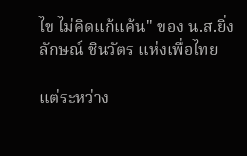ไข ไม่คิดแก้แค้น" ของ น.ส.ยิ่งลักษณ์ ชินวัตร แห่งเพื่อไทย

แต่ระหว่าง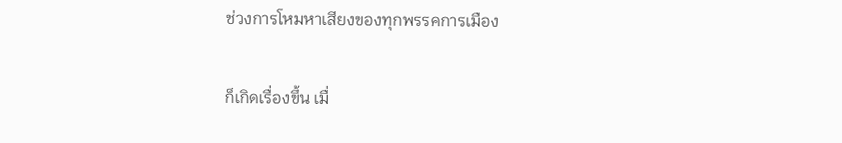ช่วงการโหมหาเสียงของทุกพรรคการเมือง

ก็เกิดเรื่องขึ้น เมื่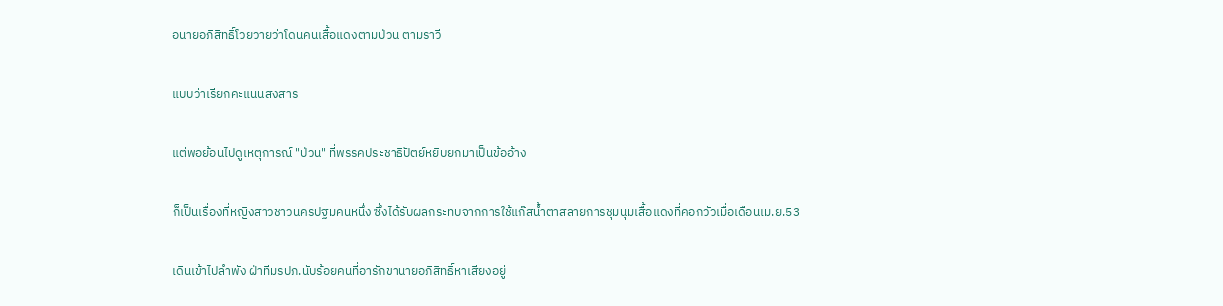อนายอภิสิทธิ์โวยวายว่าโดนคนเสื้อแดงตามป่วน ตามราวี

แบบว่าเรียกคะแนนสงสาร

แต่พอย้อนไปดูเหตุการณ์ "ป่วน" ที่พรรคประชาธิปัตย์หยิบยกมาเป็นข้ออ้าง

ก็เป็นเรื่องที่หญิงสาวชาวนครปฐมคนหนึ่ง ซึ่งได้รับผลกระทบจากการใช้แก๊สน้ำตาสลายการชุมนุมเสื้อแดงที่คอกวัวเมื่อเดือนเม.ย.53

เดินเข้าไปลำพัง ฝ่าทีมรปภ.นับร้อยคนที่อารักขานายอภิสิทธิ์หาเสียงอยู่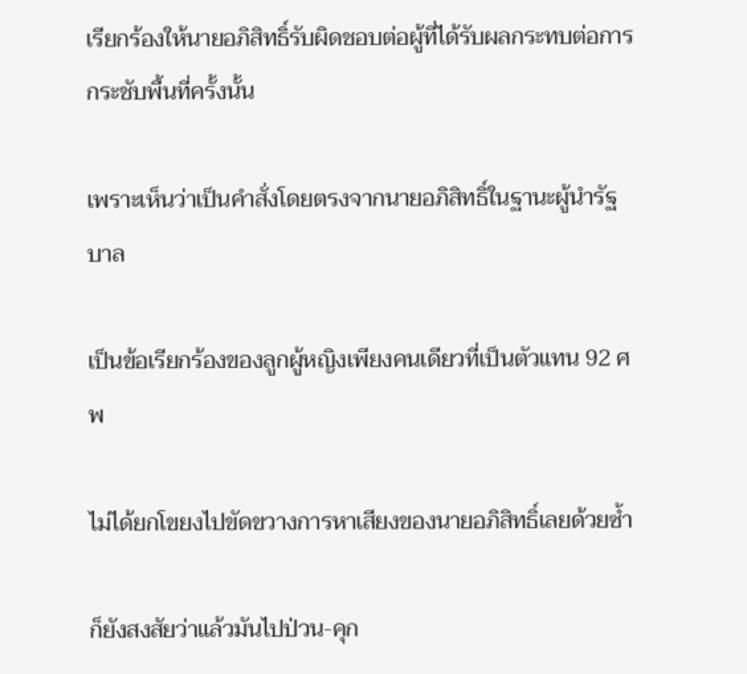เรียกร้องให้นายอภิสิทธิ์รับผิดชอบต่อผู้ที่ได้รับผลกระทบต่อการกระชับพื้นที่ครั้งนั้น

เพราะเห็นว่าเป็นคำสั่งโดยตรงจากนายอภิสิทธิ์ในฐานะผู้นำรัฐบาล

เป็นข้อเรียกร้องของลูกผู้หญิงเพียงคนเดียวที่เป็นตัวแทน 92 ศพ

ไม่ได้ยกโขยงไปขัดขวางการหาเสียงของนายอภิสิทธิ์เลยด้วยซ้ำ

ก็ยังสงสัยว่าแล้วมันไปป่วน-คุก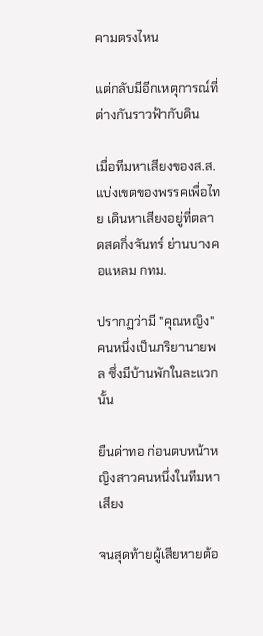คามตรงไหน

แต่กลับมีอีกเหตุการณ์ที่ต่างกันราวฟ้ากับดิน

เมื่อทีมหาเสียงของส.ส.แบ่งเขตของพรรคเพื่อไทย เดินหาเสียงอยู่ที่ตลาดสดกิ่งจันทร์ ย่านบางคอแหลม กทม.

ปรากฏว่ามี "คุณหญิง" คนหนึ่งเป็นภริยานายพล ซึ่งมีบ้านพักในละแวกนั้น

ยืนด่าทอ ก่อนตบหน้าหญิงสาวคนหนึ่งในทีมหาเสียง

จนสุดท้ายผู้เสียหายต้อ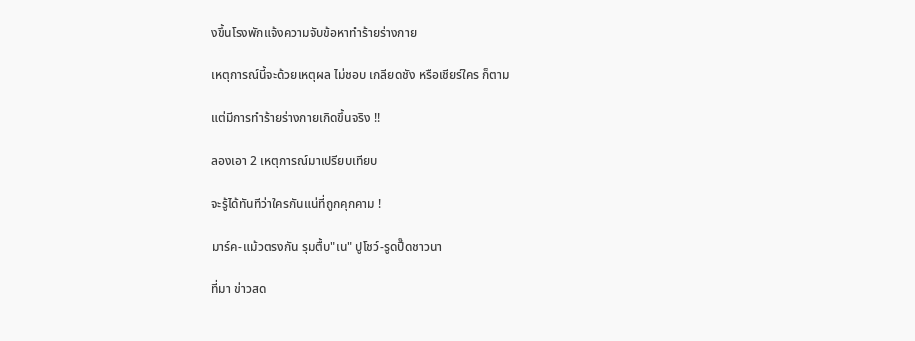งขึ้นโรงพักแจ้งความจับข้อหาทำร้ายร่างกาย

เหตุการณ์นี้จะด้วยเหตุผล ไม่ชอบ เกลียดชัง หรือเชียร์ใคร ก็ตาม

แต่มีการทำร้ายร่างกายเกิดขึ้นจริง !!

ลองเอา 2 เหตุการณ์มาเปรียบเทียบ

จะรู้ได้ทันทีว่าใครกันแน่ที่ถูกคุกคาม !

มาร์ค-แม้วตรงกัน รุมตื้บ"เน" ปูโชว์-รูดปื๊ดชาวนา

ที่มา ข่าวสด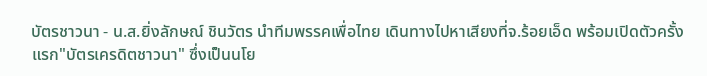บัตรชาวนา - น.ส.ยิ่งลักษณ์ ชินวัตร นำทีมพรรคเพื่อไทย เดินทางไปหาเสียงที่จ.ร้อยเอ็ด พร้อมเปิดตัวครั้งแรก"บัตรเครดิตชาวนา" ซึ่งเป็นนโย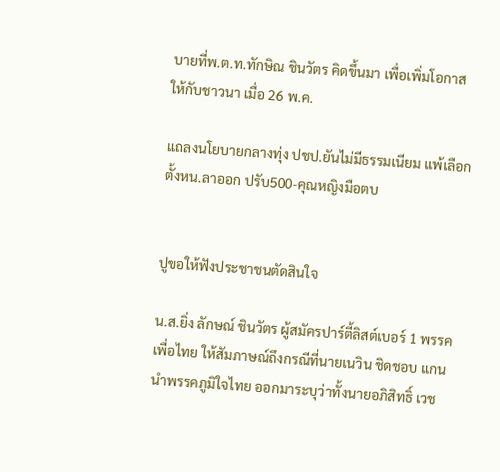บายที่พ.ต.ท.ทักษิณ ชินวัตร คิดขึ้นมา เพื่อเพิ่มโอกาสให้กับชาวนา เมื่อ 26 พ.ค.

แถลงนโยบายกลางทุ่ง ปชป.ยันไม่มีธรรมเนียม แพ้เลือกตั้งหน.ลาออก ปรับ500-คุณหญิงมือตบ


ปูขอให้ฟังประชาชนตัดสินใจ

น.ส.ยิ่ง ลักษณ์ ชินวัตร ผู้สมัครปาร์ตี้ลิสต์เบอร์ 1 พรรคเพื่อไทย ให้สัมภาษณ์ถึงกรณีที่นายเนวิน ชิดชอบ แกนนำพรรคภูมิใจไทย ออกมาระบุว่าทั้งนายอภิสิทธิ์ เวช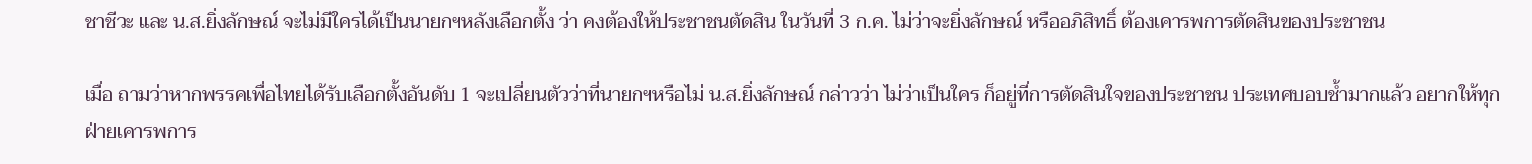ชาชีวะ และ น.ส.ยิ่งลักษณ์ จะไม่มีใครได้เป็นนายกฯหลังเลือกตั้ง ว่า คงต้องให้ประชาชนตัดสิน ในวันที่ 3 ก.ค. ไม่ว่าจะยิ่งลักษณ์ หรืออภิสิทธิ์ ต้องเคารพการตัดสินของประชาชน

เมื่อ ถามว่าหากพรรคเพื่อไทยได้รับเลือกตั้งอันดับ 1 จะเปลี่ยนตัวว่าที่นายกฯหรือไม่ น.ส.ยิ่งลักษณ์ กล่าวว่า ไม่ว่าเป็นใคร ก็อยู่ที่การตัดสินใจของประชาชน ประเทศบอบช้ำมากแล้ว อยากให้ทุกฝ่ายเคารพการ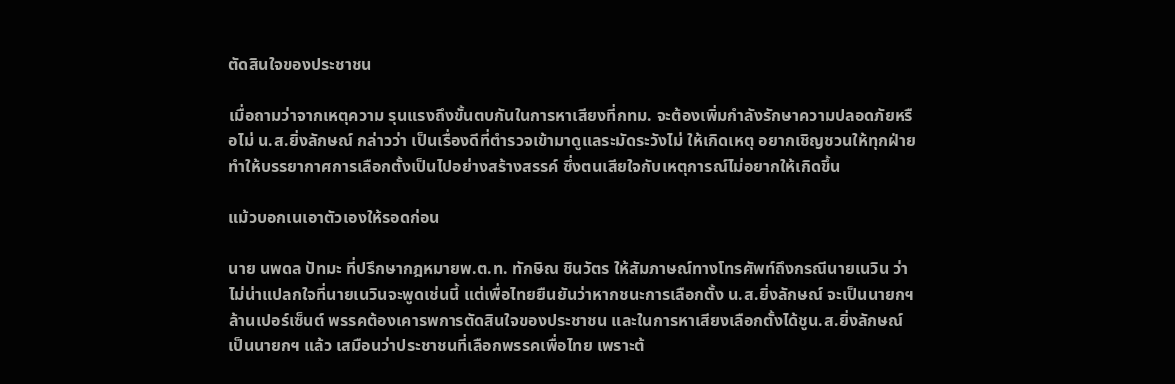ตัดสินใจของประชาชน

เมื่อถามว่าจากเหตุความ รุนแรงถึงขั้นตบกันในการหาเสียงที่กทม. จะต้องเพิ่มกำลังรักษาความปลอดภัยหรือไม่ น.ส.ยิ่งลักษณ์ กล่าวว่า เป็นเรื่องดีที่ตำรวจเข้ามาดูแลระมัดระวังไม่ ให้เกิดเหตุ อยากเชิญชวนให้ทุกฝ่าย ทำให้บรรยากาศการเลือกตั้งเป็นไปอย่างสร้างสรรค์ ซึ่งตนเสียใจกับเหตุการณ์ไม่อยากให้เกิดขึ้น

แม้วบอกเนเอาตัวเองให้รอดก่อน

นาย นพดล ปัทมะ ที่ปรึกษากฎหมายพ.ต.ท. ทักษิณ ชินวัตร ให้สัมภาษณ์ทางโทรศัพท์ถึงกรณีนายเนวิน ว่า ไม่น่าแปลกใจที่นายเนวินจะพูดเช่นนี้ แต่เพื่อไทยยืนยันว่าหากชนะการเลือกตั้ง น.ส.ยิ่งลักษณ์ จะเป็นนายกฯ ล้านเปอร์เซ็นต์ พรรคต้องเคารพการตัดสินใจของประชาชน และในการหาเสียงเลือกตั้งได้ชูน.ส.ยิ่งลักษณ์ เป็นนายกฯ แล้ว เสมือนว่าประชาชนที่เลือกพรรคเพื่อไทย เพราะต้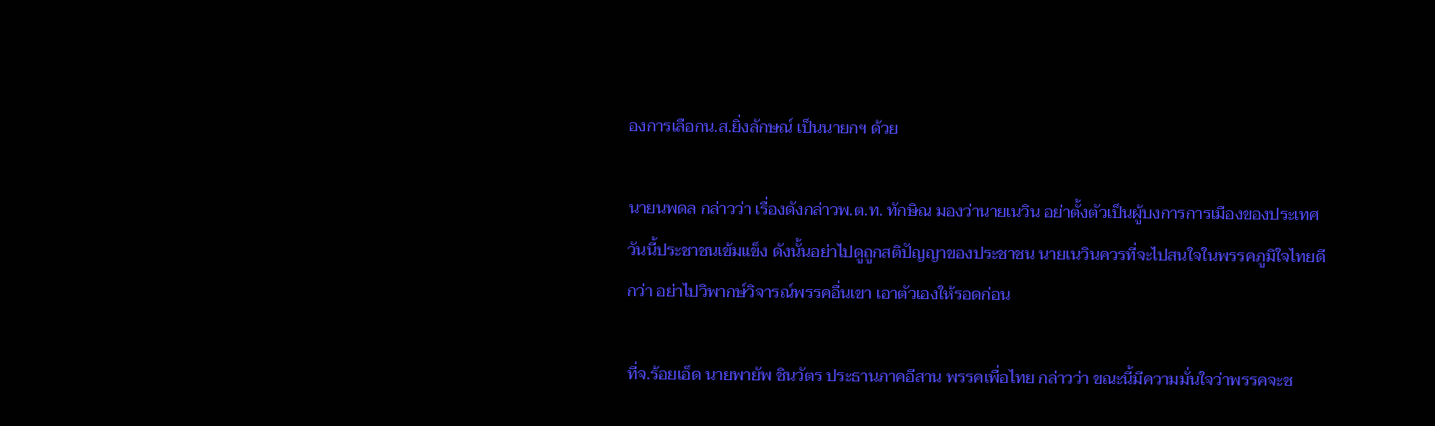องการเลือกน.ส.ยิ่งลักษณ์ เป็นนายกฯ ด้วย

นายนพดล กล่าวว่า เรื่องดังกล่าวพ.ต.ท. ทักษิณ มองว่านายเนวิน อย่าตั้งตัวเป็นผู้บงการการเมืองของประเทศ วันนี้ประชาชนเข้มแข็ง ดังนั้นอย่าไปดูถูกสติปัญญาของประชาชน นายเนวินควรที่จะไปสนใจในพรรคภูมิใจไทยดีกว่า อย่าไปวิพากษ์วิจารณ์พรรคอื่นเขา เอาตัวเองให้รอดก่อน

ที่จ.ร้อยเอ็ด นายพายัพ ชินวัตร ประธานภาคอีสาน พรรคเพื่อไทย กล่าวว่า ขณะนี้มีความมั่นใจว่าพรรคจะช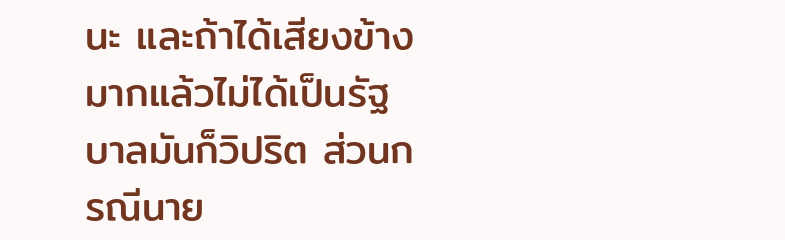นะ และถ้าได้เสียงข้างมากแล้วไม่ได้เป็นรัฐบาลมันก็วิปริต ส่วนกรณีนาย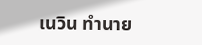เนวิน ทำนาย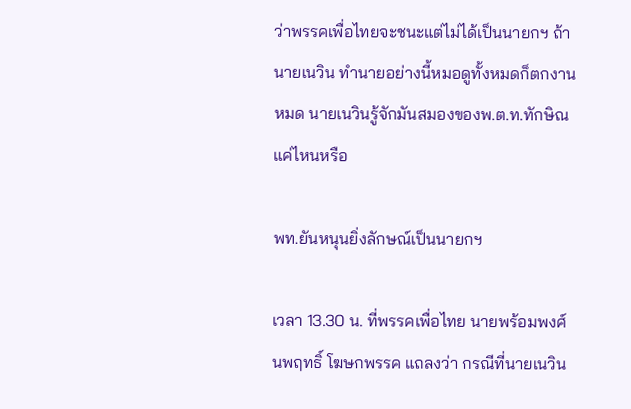ว่าพรรคเพื่อไทยจะชนะแต่ไม่ได้เป็นนายกฯ ถ้านายเนวิน ทำนายอย่างนี้หมอดูทั้งหมดก็ตกงานหมด นายเนวินรู้จักมันสมองของพ.ต.ท.ทักษิณ แค่ไหนหรือ

พท.ยันหนุนยิ่งลักษณ์เป็นนายกฯ

เวลา 13.30 น. ที่พรรคเพื่อไทย นายพร้อมพงศ์ นพฤทธิ์ โฆษกพรรค แถลงว่า กรณีที่นายเนวิน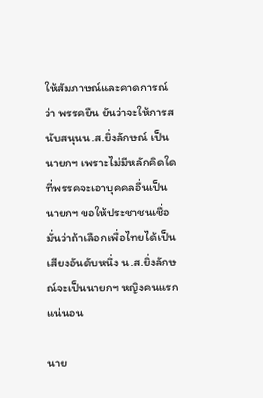ให้สัมภาษณ์และคาดการณ์ ว่า พรรคยืน ยันว่าจะให้การสนับสนุนน.ส.ยิ่งลักษณ์ เป็น นายกฯ เพราะไม่มีหลักคิดใดที่พรรคจะเอาบุคคลอื่นเป็นนายกฯ ขอให้ประชาชนเชื่อมั่นว่าถ้าเลือกเพื่อไทยได้เป็นเสียงอันดับหนึ่ง น.ส.ยิ่งลักษณ์จะเป็นนายกฯ หญิงคนแรกแน่นอน

นาย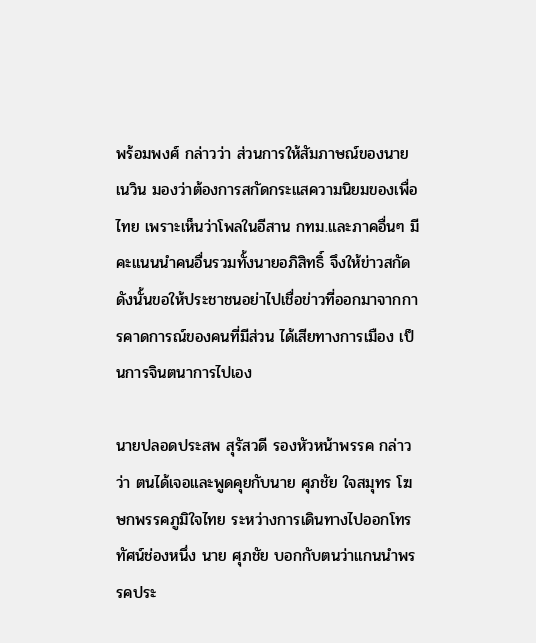พร้อมพงศ์ กล่าวว่า ส่วนการให้สัมภาษณ์ของนายเนวิน มองว่าต้องการสกัดกระแสความนิยมของเพื่อไทย เพราะเห็นว่าโพลในอีสาน กทม.และภาคอื่นๆ มีคะแนนนำคนอื่นรวมทั้งนายอภิสิทธิ์ จึงให้ข่าวสกัด ดังนั้นขอให้ประชาชนอย่าไปเชื่อข่าวที่ออกมาจากการคาดการณ์ของคนที่มีส่วน ได้เสียทางการเมือง เป็นการจินตนาการไปเอง

นายปลอดประสพ สุรัสวดี รองหัวหน้าพรรค กล่าวว่า ตนได้เจอและพูดคุยกับนาย ศุภชัย ใจสมุทร โฆษกพรรคภูมิใจไทย ระหว่างการเดินทางไปออกโทรทัศน์ช่องหนึ่ง นาย ศุภชัย บอกกับตนว่าแกนนำพรรคประ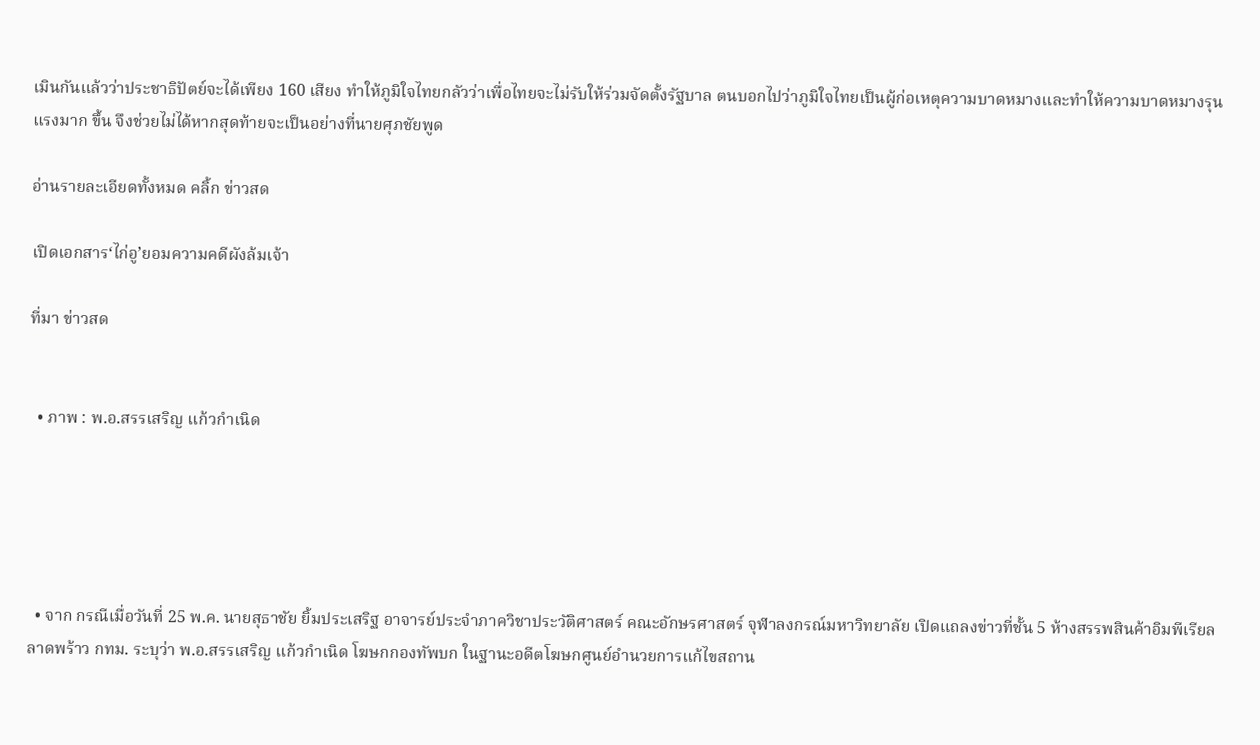เมินกันแล้วว่าประชาธิปัตย์จะได้เพียง 160 เสียง ทำให้ภูมิใจไทยกลัวว่าเพื่อไทยจะไม่รับให้ร่วมจัดตั้งรัฐบาล ตนบอกไปว่าภูมิใจไทยเป็นผู้ก่อเหตุความบาดหมางและทำให้ความบาดหมางรุนแรงมาก ขึ้น จึงช่วยไม่ได้หากสุดท้ายจะเป็นอย่างที่นายศุภชัยพูด

อ่านรายละเอียดทั้งหมด คลิ้ก ข่าวสด

เปิดเอกสาร‘ไก่อู’ยอมความคดีผังล้มเจ้า

ที่มา ข่าวสด


  • ภาพ : พ.อ.สรรเสริญ แก้วกำเนิด





  • จาก กรณีเมื่อวันที่ 25 พ.ค. นายสุธาชัย ยิ้มประเสริฐ อาจารย์ประจำภาควิชาประวัติศาสตร์ คณะอักษรศาสตร์ จุฬาลงกรณ์มหาวิทยาลัย เปิดแถลงข่าวที่ชั้น 5 ห้างสรรพสินค้าอิมพีเรียล ลาดพร้าว กทม. ระบุว่า พ.อ.สรรเสริญ แก้วกำเนิด โฆษกกองทัพบก ในฐานะอดีตโฆษกศูนย์อำนวยการแก้ไขสถาน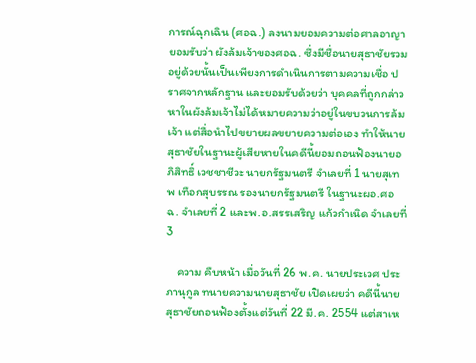การณ์ฉุกเฉิน (ศอฉ.) ลงนามยอมความต่อศาลอาญายอมรับว่า ผังล้มเจ้าของศอฉ. ซึ่งมีชื่อนายสุธาชัยรวมอยู่ด้วยนั้นเป็นเพียงการดำเนินการตามความเชื่อ ปราศจากหลักฐาน และยอมรับด้วยว่า บุคคลที่ถูกกล่าวหาในผังล้มเจ้าไม่ได้หมายความว่าอยู่ในขบวนการล้มเจ้า แต่สื่อนำไปขยายผลขยายความต่อเอง ทำให้นายสุธาชัยในฐานะผู้เสียหายในคดีนี้ยอมถอนฟ้องนายอภิสิทธิ์ เวชชาชีวะ นายกรัฐมนตรี จำเลยที่ 1 นายสุเทพ เทือกสุบรรณ รองนายกรัฐมนตรี ในฐานะผอ.ศอฉ. จำเลยที่ 2 และพ.อ.สรรเสริญ แก้วกำเนิด จำเลยที่ 3

    ความ คืบหน้า เมื่อวันที่ 26 พ.ค. นายประเวศ ประภานุกูล ทนายความนายสุธาชัย เปิดเผยว่า คดีนี้นายสุธาชัยถอนฟ้องตั้งแต่วันที่ 22 มี.ค. 2554 แต่สาเห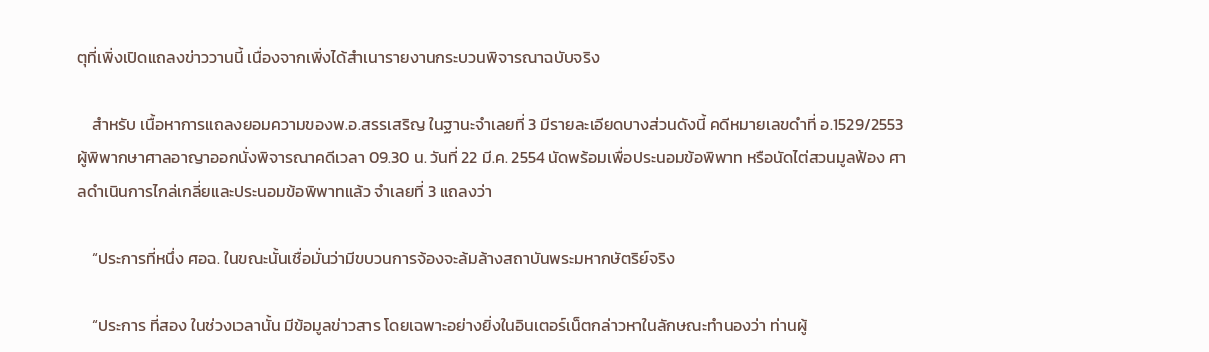ตุที่เพิ่งเปิดแถลงข่าววานนี้ เนื่องจากเพิ่งได้สำเนารายงานกระบวนพิจารณาฉบับจริง

    สำหรับ เนื้อหาการแถลงยอมความของพ.อ.สรรเสริญ ในฐานะจำเลยที่ 3 มีรายละเอียดบางส่วนดังนี้ คดีหมายเลขดำที่ อ.1529/2553 ผู้พิพากษาศาลอาญาออกนั่งพิจารณาคดีเวลา 09.30 น. วันที่ 22 มี.ค. 2554 นัดพร้อมเพื่อประนอมข้อพิพาท หรือนัดไต่สวนมูลฟ้อง ศาลดำเนินการไกล่เกลี่ยและประนอมข้อพิพาทแล้ว จำเลยที่ 3 แถลงว่า

    “ประการที่หนึ่ง ศอฉ. ในขณะนั้นเชื่อมั่นว่ามีขบวนการจ้องจะล้มล้างสถาบันพระมหากษัตริย์จริง

    “ประการ ที่สอง ในช่วงเวลานั้น มีข้อมูลข่าวสาร โดยเฉพาะอย่างยิ่งในอินเตอร์เน็ตกล่าวหาในลักษณะทำนองว่า ท่านผู้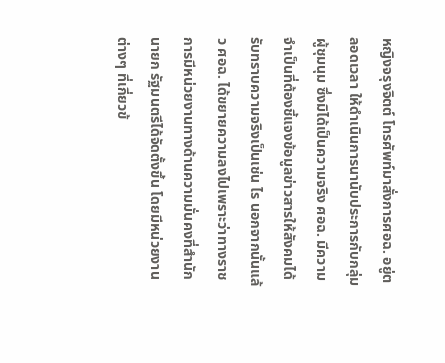หญิงจรุงจิตต์ โทรศัพท์มาสั่งการศอฉ. อยู่ตลอดเวลา ให้ดำเนินการนานับประการกับกลุ่มผู้ชุมนุม ซึ่งมิได้เป็นความจริง ศอฉ. มีความจำเป็นที่ต้องชี้แจงข้อมูลข่าวสารให้สังคมได้รับทราบความจริงเป็นเช่น ไร นอกจากนั้นแล้ว ศอฉ. ได้ขยายความลงไปเพราะว่าทางราชการมีหน่วยงานทางด้านความมั่นคงที่สำนักนายก รัฐมนตรีได้จัดตั้งขึ้น โดยมีหน่วยงานต่างๆ ที่เกี่ยวข้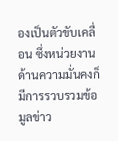องเป็นตัวขับเคลื่อน ซึ่งหน่วยงานด้านความมั่นคงก็มีการรวบรวมข้อมูลข่าว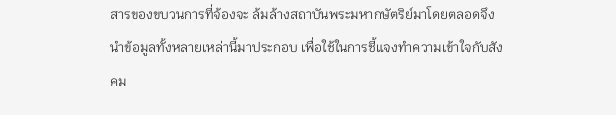สารของขบวนการที่จ้องจะ ล้มล้างสถาบันพระมหากษัตริย์มาโดยตลอดจึงนำข้อมูลทั้งหลายเหล่านี้มาประกอบ เพื่อใช้ในการชี้แจงทำความเข้าใจกับสังคม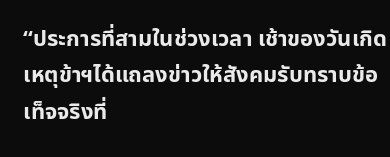“ประการที่สามในช่วงเวลา เช้าของวันเกิดเหตุข้าฯได้แถลงข่าวให้สังคมรับทราบข้อเท็จจริงที่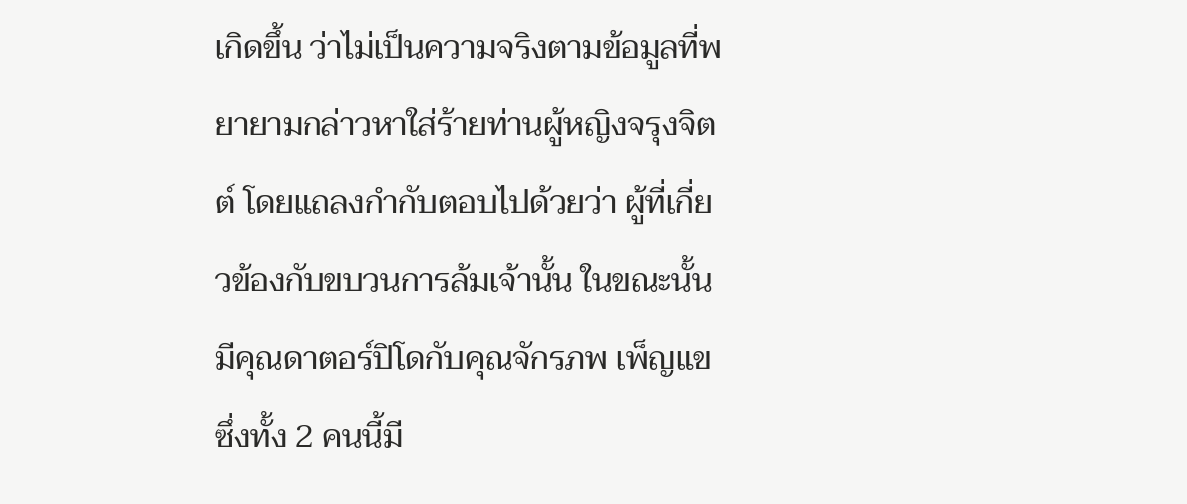เกิดขึ้น ว่าไม่เป็นความจริงตามข้อมูลที่พยายามกล่าวหาใส่ร้ายท่านผู้หญิงจรุงจิตต์ โดยแถลงกำกับตอบไปด้วยว่า ผู้ที่เกี่ยวข้องกับขบวนการล้มเจ้านั้น ในขณะนั้นมีคุณดาตอร์ปิโดกับคุณจักรภพ เพ็ญแข ซึ่งทั้ง 2 คนนี้มี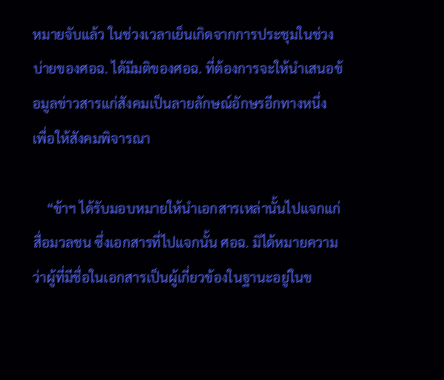หมายจับแล้ว ในช่วงเวลาเย็นเกิดจากการประชุมในช่วงบ่ายของศอฉ. ได้มีมติของศอฉ. ที่ต้องการจะให้นำเสนอข้อมูลข่าวสารแก่สังคมเป็นลายลักษณ์อักษรอีกทางหนึ่ง เพื่อให้สังคมพิจารณา

    “ข้าฯ ได้รับมอบหมายให้นำเอกสารเหล่านั้นไปแจกแก่สื่อมวลชน ซึ่งเอกสารที่ไปแจกนั้น ศอฉ. มิได้หมายความว่าผู้ที่มีชื่อในเอกสารเป็นผู้เกี่ยวข้องในฐานะอยู่ในข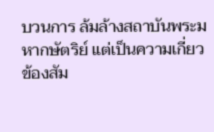บวนการ ล้มล้างสถาบันพระมหากษัตริย์ แต่เป็นความเกี่ยวข้องสัม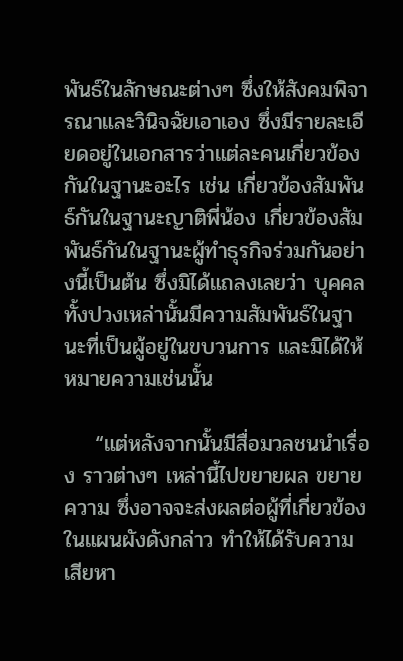พันธ์ในลักษณะต่างๆ ซึ่งให้สังคมพิจารณาและวินิจฉัยเอาเอง ซึ่งมีรายละเอียดอยู่ในเอกสารว่าแต่ละคนเกี่ยวข้องกันในฐานะอะไร เช่น เกี่ยวข้องสัมพันธ์กันในฐานะญาติพี่น้อง เกี่ยวข้องสัมพันธ์กันในฐานะผู้ทำธุรกิจร่วมกันอย่างนี้เป็นต้น ซึ่งมิได้แถลงเลยว่า บุคคลทั้งปวงเหล่านั้นมีความสัมพันธ์ในฐานะที่เป็นผู้อยู่ในขบวนการ และมิได้ให้หมายความเช่นนั้น

    “แต่หลังจากนั้นมีสื่อมวลชนนำเรื่อง ราวต่างๆ เหล่านี้ไปขยายผล ขยายความ ซึ่งอาจจะส่งผลต่อผู้ที่เกี่ยวข้องในแผนผังดังกล่าว ทำให้ได้รับความเสียหา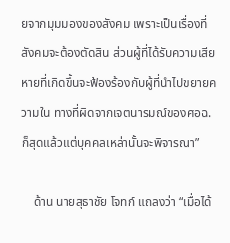ยจากมุมมองของสังคม เพราะเป็นเรื่องที่สังคมจะต้องตัดสิน ส่วนผู้ที่ได้รับความเสียหายที่เกิดขึ้นจะฟ้องร้องกับผู้ที่นำไปขยายความใน ทางที่ผิดจากเจตนารมณ์ของศอฉ. ก็สุดแล้วแต่บุคคลเหล่านั้นจะพิจารณา”

    ด้าน นายสุธาชัย โจทก์ แถลงว่า “เมื่อได้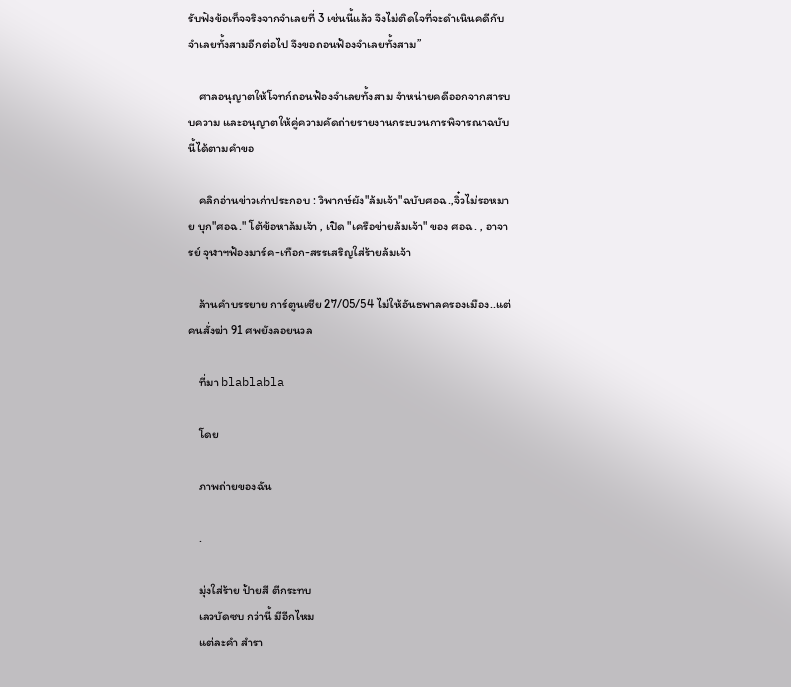รับฟังข้อเท็จจริงจากจำเลยที่ 3 เช่นนี้แล้ว จึงไม่ติดใจที่จะดำเนินคดีกับจำเลยทั้งสามอีกต่อไป จึงขอถอนฟ้องจำเลยทั้งสาม”

    ศาลอนุญาตให้โจทก์ถอนฟ้องจำเลยทั้งสาม จำหน่ายคดีออกจากสารบบความ และอนุญาตให้คู่ความคัดถ่ายรายงานกระบวนการพิจารณาฉบับนี้ได้ตามคำขอ

    คลิกอ่านข่าวเก่าประกอบ : วิพากษ์ผัง"ล้มเจ้า"ฉบับศอฉ.,จิ๋วไม่รอหมาย บุก"ศอฉ." โต้ข้อหาล้มเจ้า , เปิด "เครือข่ายล้มเจ้า" ของ ศอฉ. , อาจารย์ จุฬาฯฟ้องมาร์ค-เทือก-สรรเสริญใส่ร้ายล้มเจ้า

    ล้านคำบรรยาย การ์ตูนเซีย 27/05/54 ไม่ให้อันธพาลครองเมือง..แต่คนสั่งฆ่า 91 ศพยังลอยนวล

    ที่มา blablabla

    โดย

    ภาพถ่ายของฉัน

    .

    มุ่งใส่ร้าย ป้ายสี ตีกระทบ
    เลวบัดซบ กว่านี้ มีอีกไหม
    แต่ละคำ สำรา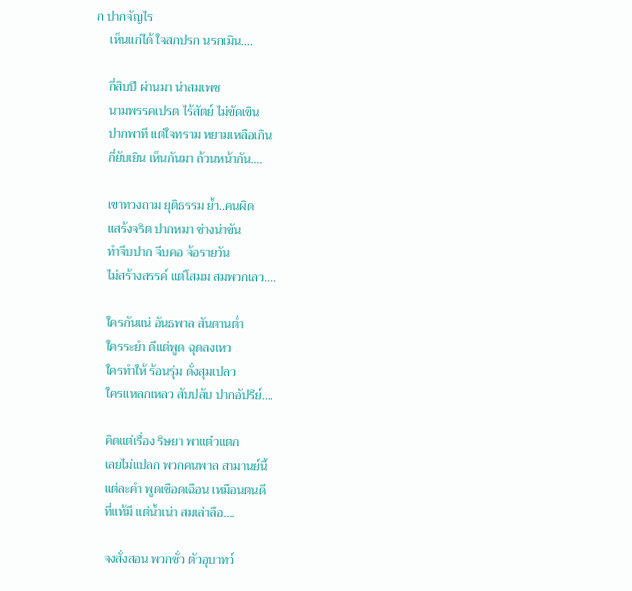ก ปากจัญไร
    เห็นแก่ได้ ใจสกปรก นรกเมิน....

    กี่สิบปี ผ่านมา น่าสมเพช
    นามพรรคเปรต ไร้สัตย์ ไม่ขัดเขิน
    ปากพาที แต่ใจทราม หยามเหลือเกิน
    กี่ยับเยิน เห็นกันมา ถ้วนหน้ากัน....

    เขาทวงถาม ยุติธรรม ย้ำ..คนผิด
    แสร้งจริต ปากหมา ช่างน่าขัน
    ทำจีบปาก จีบคอ จ้อรายวัน
    ไม่สร้างสรรค์ แต่โสมม สมพวกเลว....

    ใครกันแน่ อันธพาล สันดานต่ำ
    ใครระยำ ดีแต่พูด ฉุดลงเหว
    ใครทำให้ ร้อนรุ่ม ดั่งสุมเปลว
    ใครแหลกเหลว สับปลับ ปากอัปรีย์....

    คิดแต่เรื่อง ริษยา พาแต๋วแตก
    เลยไม่แปลก พวกคนพาล สามานย์นี้
    แต่ละคำ พูดเชือดเฉือน เหมือนตนดี
    ที่แท้มี แต่น้ำเน่า สมเล่าลือ....

    จงสั่งสอน พวกชั่ว ตัวอุบาทว์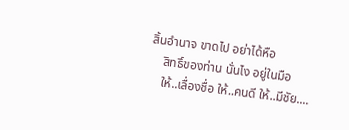สิ้นอำนาจ ขาดไป อย่าได้หือ
    สิทธิ์ของท่าน นั่นไง อยู่ในมือ
    ให้..เลื่องชื่อ ให้..คนดี ให้..มีชัย....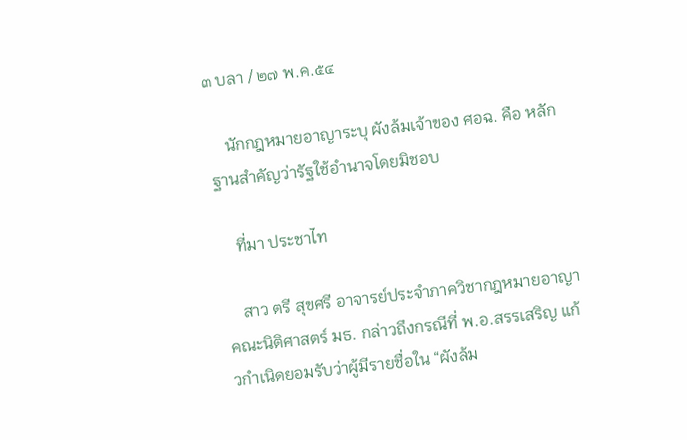๓ บลา / ๒๗ พ.ค.๕๔

    นักกฎหมายอาญาระบุ ผังล้มเจ้าของ ศอฉ. คือ หลักฐานสำคัญว่ารัฐใช้อำนาจโดยมิชอบ

    ที่มา ประชาไท

    สาว ตรี สุขศรี อาจารย์ประจำภาควิชากฎหมายอาญา คณะนิติศาสตร์ มธ. กล่าวถึงกรณีที่ พ.อ.สรรเสริญ แก้วกำเนิดยอมรับว่าผู้มีรายชื่อใน “ผังล้ม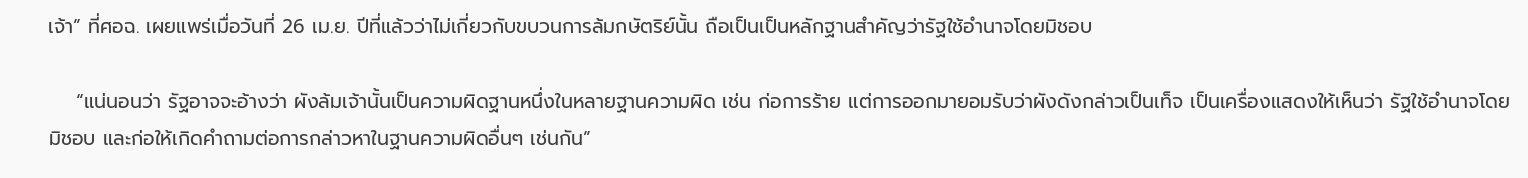เจ้า” ที่ศอฉ. เผยแพร่เมื่อวันที่ 26 เม.ย. ปีที่แล้วว่าไม่เกี่ยวกับขบวนการล้มกษัตริย์นั้น ถือเป็นเป็นหลักฐานสำคัญว่ารัฐใช้อำนาจโดยมิชอบ

    “แน่นอนว่า รัฐอาจจะอ้างว่า ผังล้มเจ้านั้นเป็นความผิดฐานหนึ่งในหลายฐานความผิด เช่น ก่อการร้าย แต่การออกมายอมรับว่าผังดังกล่าวเป็นเท็จ เป็นเครื่องแสดงให้เห็นว่า รัฐใช้อำนาจโดยมิชอบ และก่อให้เกิดคำถามต่อการกล่าวหาในฐานความผิดอื่นๆ เช่นกัน”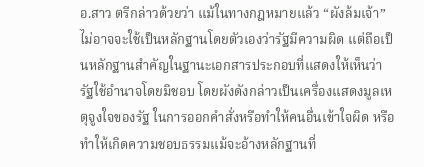อ.สาว ตรีกล่าวด้วยว่า แม้ในทางกฎหมายแล้ว “ผังล้มเจ้า” ไม่อาจจะใช้เป็นหลักฐานโดยตัวเองว่ารัฐมีความผิด แต่ถือเป็นหลักฐานสำคัญในฐานะเอกสารประกอบที่แสดงให้เห็นว่า รัฐใช้อำนาจโดยมิชอบ โดยผังดังกล่าวเป็นเครื่องแสดงมูลเหตุจูงใจของรัฐ ในการออกคำสั่งหรือทำให้คนอื่นเข้าใจผิด หรือทำให้เกิดความชอบธรรมแม้จะอ้างหลักฐานที่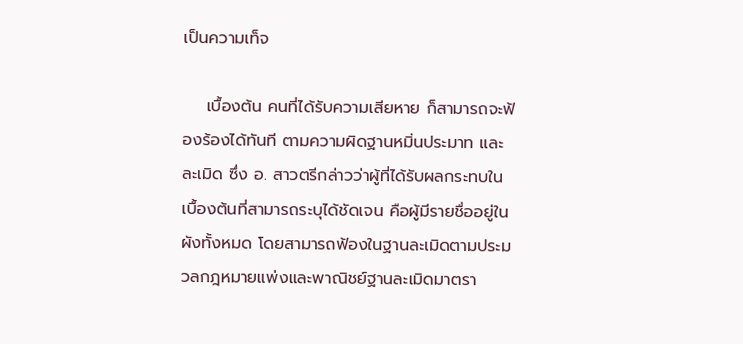เป็นความเท็จ

    เบื้องต้น คนที่ได้รับความเสียหาย ก็สามารถจะฟ้องร้องได้ทันที ตามความผิดฐานหมิ่นประมาท และละเมิด ซึ่ง อ. สาวตรีกล่าวว่าผู้ที่ได้รับผลกระทบในเบื้องต้นที่สามารถระบุได้ชัดเจน คือผู้มีรายชื่ออยู่ในผังทั้งหมด โดยสามารถฟ้องในฐานละเมิดตามประมวลกฎหมายแพ่งและพาณิชย์ฐานละเมิดมาตรา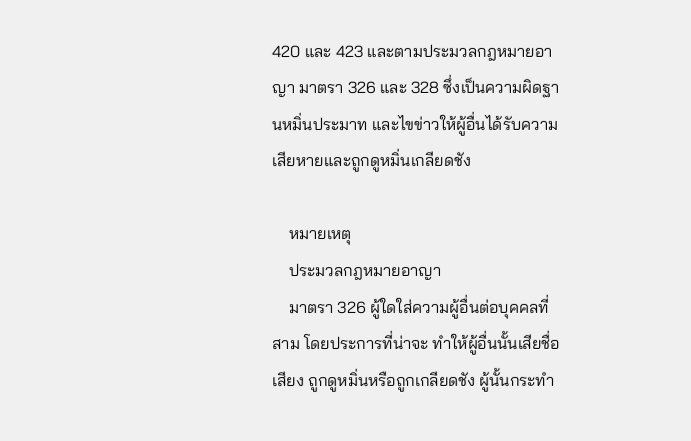420 และ 423 และตามประมวลกฎหมายอาญา มาตรา 326 และ 328 ซึ่งเป็นความผิดฐานหมิ่นประมาท และไขข่าวให้ผู้อื่นได้รับความเสียหายและถูกดูหมิ่นเกลียดชัง

    หมายเหตุ
    ประมวลกฎหมายอาญา
    มาตรา 326 ผู้ใดใส่ความผู้อื่นต่อบุคคลที่สาม โดยประการที่น่าจะ ทำให้ผู้อื่นนั้นเสียชื่อเสียง ถูกดูหมิ่นหรือถูกเกลียดชัง ผู้นั้นกระทำ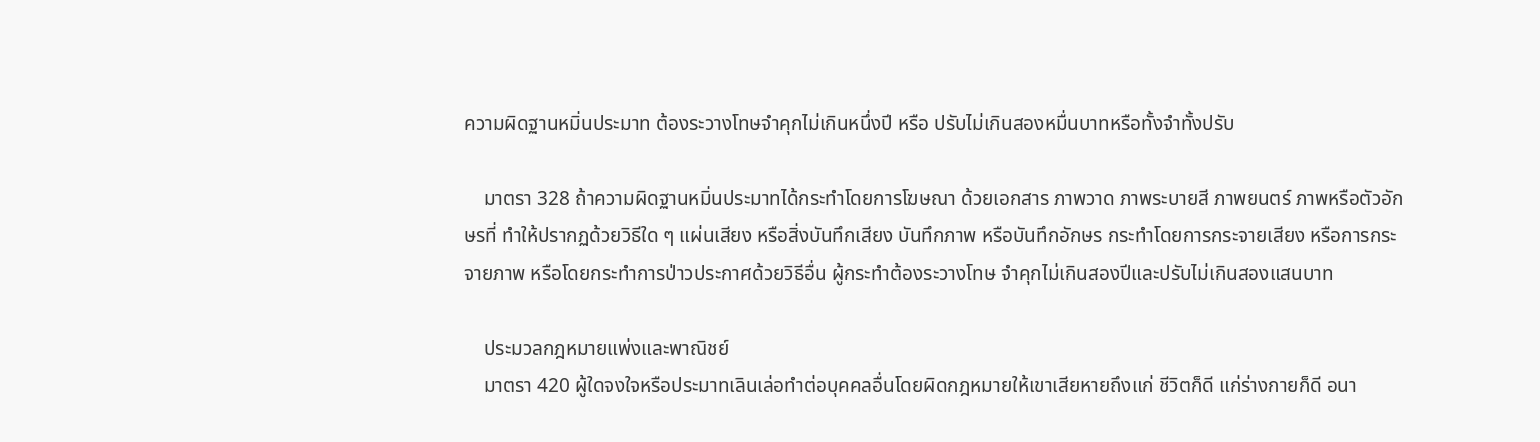ความผิดฐานหมิ่นประมาท ต้องระวางโทษจำคุกไม่เกินหนึ่งปี หรือ ปรับไม่เกินสองหมื่นบาทหรือทั้งจำทั้งปรับ

    มาตรา 328 ถ้าความผิดฐานหมิ่นประมาทได้กระทำโดยการโฆษณา ด้วยเอกสาร ภาพวาด ภาพระบายสี ภาพยนตร์ ภาพหรือตัวอักษรที่ ทำให้ปรากฏด้วยวิธีใด ๆ แผ่นเสียง หรือสิ่งบันทึกเสียง บันทึกภาพ หรือบันทึกอักษร กระทำโดยการกระจายเสียง หรือการกระจายภาพ หรือโดยกระทำการป่าวประกาศด้วยวิธีอื่น ผู้กระทำต้องระวางโทษ จำคุกไม่เกินสองปีและปรับไม่เกินสองแสนบาท

    ประมวลกฎหมายแพ่งและพาณิชย์
    มาตรา 420 ผู้ใดจงใจหรือประมาทเลินเล่อทำต่อบุคคลอื่นโดยผิดกฎหมายให้เขาเสียหายถึงแก่ ชีวิตก็ดี แก่ร่างกายก็ดี อนา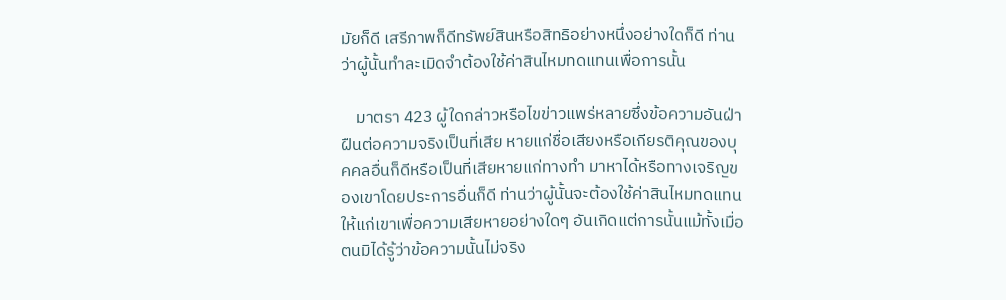มัยก็ดี เสรีภาพก็ดีทรัพย์สินหรือสิทธิอย่างหนึ่งอย่างใดก็ดี ท่านว่าผู้นั้นทำละเมิดจำต้องใช้ค่าสินไหมทดแทนเพื่อการนั้น

    มาตรา 423 ผู้ใดกล่าวหรือไขข่าวแพร่หลายซึ่งข้อความอันฝ่าฝืนต่อความจริงเป็นที่เสีย หายแก่ชื่อเสียงหรือเกียรติคุณของบุคคลอื่นก็ดีหรือเป็นที่เสียหายแก่ทางทำ มาหาได้หรือทางเจริญของเขาโดยประการอื่นก็ดี ท่านว่าผู้นั้นจะต้องใช้ค่าสินไหมทดแทนให้แก่เขาเพื่อความเสียหายอย่างใดๆ อันเกิดแต่การนั้นแม้ทั้งเมื่อตนมิได้รู้ว่าข้อความนั้นไม่จริง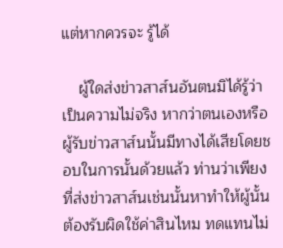แต่หากควรจะ รู้ได้

    ผู้ใดส่งข่าวสาส์นอันตนมิได้รู้ว่าเป็นความไม่จริง หากว่าตนเองหรือผู้รับข่าวสาส์นนั้นมีทางได้เสียโดยชอบในการนั้นด้วยแล้ว ท่านว่าเพียงที่ส่งข่าวสาส์นเช่นนั้นหาทำให้ผู้นั้นต้องรับผิดใช้ค่าสินไหม ทดแทนไม่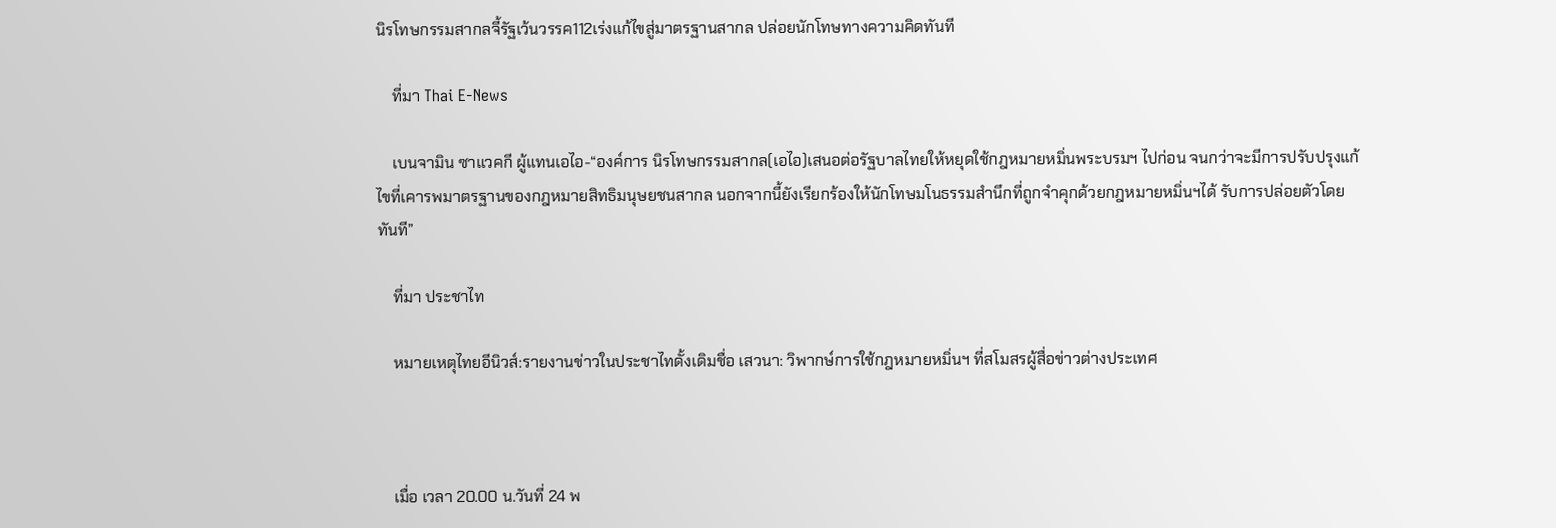นิรโทษกรรมสากลจี้รัฐเว้นวรรค112เร่งแก้ไขสู่มาตรฐานสากล ปล่อยนักโทษทางความคิดทันที

    ที่มา Thai E-News

    เบนจามิน ซาแวคกี ผู้แทนเอไอ-“องค์การ นิรโทษกรรมสากล(เอไอ)เสนอต่อรัฐบาลไทยให้หยุดใช้กฎหมายหมิ่นพระบรมฯ ไปก่อน จนกว่าจะมีการปรับปรุงแก้ไขที่เคารพมาตรฐานของกฎหมายสิทธิมนุษยชนสากล นอกจากนี้ยังเรียกร้องให้นักโทษมโนธรรมสำนึกที่ถูกจำคุกด้วยกฎหมายหมิ่นฯได้ รับการปล่อยตัวโดยทันที”

    ที่มา ประชาไท

    หมายเหตุไทยอีนิวส์:รายงานข่าวในประชาไทดั้งเดิมชื่อ เสวนา: วิพากษ์การใช้กฎหมายหมิ่นฯ ที่สโมสรผู้สื่อข่าวต่างประเทศ



    เมื่อ เวลา 20.00 น.วันที่ 24 พ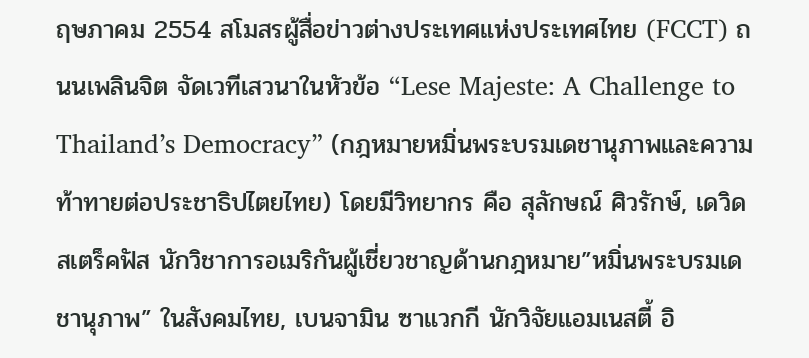ฤษภาคม 2554 สโมสรผู้สื่อข่าวต่างประเทศแห่งประเทศไทย (FCCT) ถนนเพลินจิต จัดเวทีเสวนาในหัวข้อ “Lese Majeste: A Challenge to Thailand’s Democracy” (กฎหมายหมิ่นพระบรมเดชานุภาพและความท้าทายต่อประชาธิปไตยไทย) โดยมีวิทยากร คือ สุลักษณ์ ศิวรักษ์, เดวิด สเตร็คฟัส นักวิชาการอเมริกันผู้เชี่ยวชาญด้านกฎหมาย”หมิ่นพระบรมเดชานุภาพ” ในสังคมไทย, เบนจามิน ซาแวกกี นักวิจัยแอมเนสตี้ อิ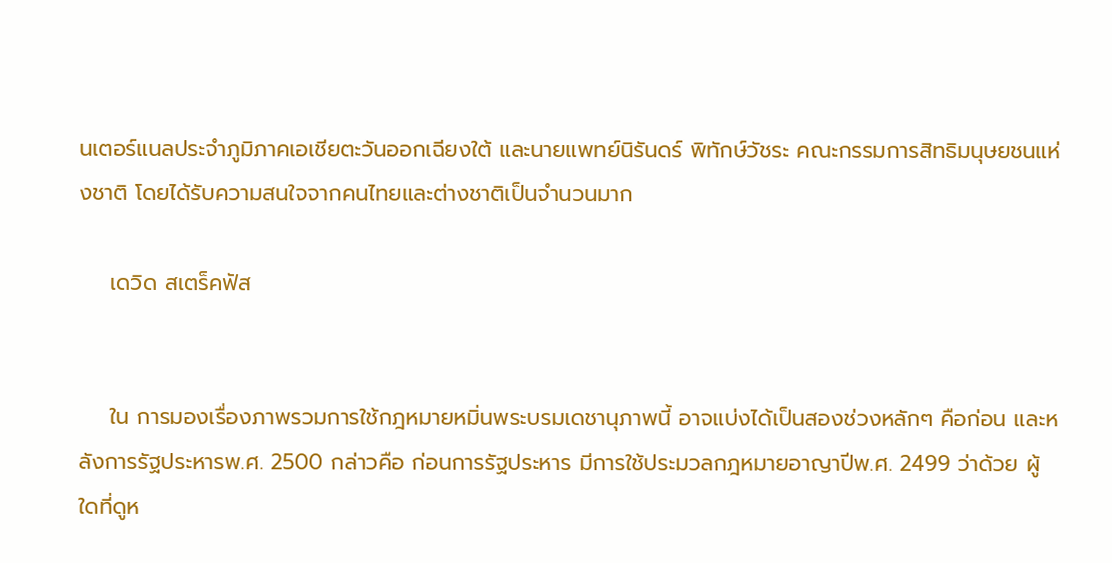นเตอร์แนลประจำภูมิภาคเอเชียตะวันออกเฉียงใต้ และนายแพทย์นิรันดร์ พิทักษ์วัชระ คณะกรรมการสิทธิมนุษยชนแห่งชาติ โดยได้รับความสนใจจากคนไทยและต่างชาติเป็นจำนวนมาก

    เดวิด สเตร็คฟัส


    ใน การมองเรื่องภาพรวมการใช้กฎหมายหมิ่นพระบรมเดชานุภาพนี้ อาจแบ่งได้เป็นสองช่วงหลักๆ คือก่อน และหลังการรัฐประหารพ.ศ. 2500 กล่าวคือ ก่อนการรัฐประหาร มีการใช้ประมวลกฎหมายอาญาปีพ.ศ. 2499 ว่าด้วย ผู้ใดที่ดูห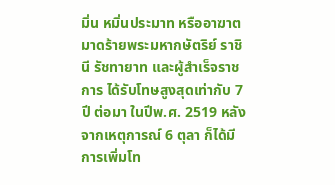มิ่น หมิ่นประมาท หรืออาฆาตมาดร้ายพระมหากษัตริย์ ราชินี รัชทายาท และผู้สำเร็จราชการ ได้รับโทษสูงสุดเท่ากับ 7 ปี ต่อมา ในปีพ.ศ. 2519 หลังจากเหตุการณ์ 6 ตุลา ก็ได้มีการเพิ่มโท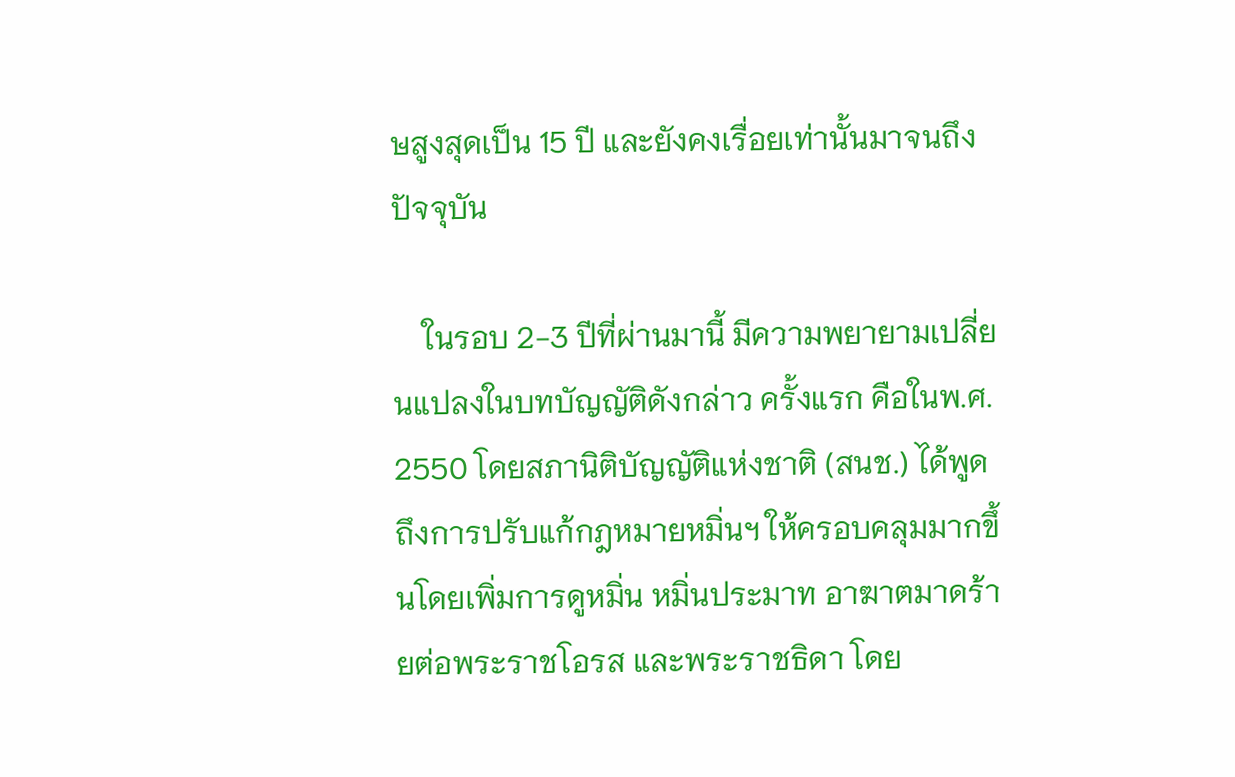ษสูงสุดเป็น 15 ปี และยังคงเรื่อยเท่านั้นมาจนถึงปัจจุบัน

    ในรอบ 2-3 ปีที่ผ่านมานี้ มีความพยายามเปลี่ยนแปลงในบทบัญญัติดังกล่าว ครั้งแรก คือในพ.ศ. 2550 โดยสภานิติบัญญัติแห่งชาติ (สนช.) ได้พูดถึงการปรับแก้กฎหมายหมิ่นฯ ให้ครอบคลุมมากขึ้นโดยเพิ่มการดูหมิ่น หมิ่นประมาท อาฆาตมาดร้ายต่อพระราชโอรส และพระราชธิดา โดย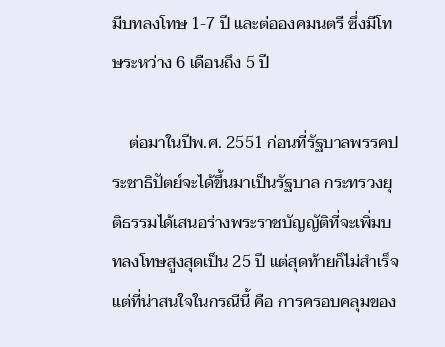มีบทลงโทษ 1-7 ปี และต่อองคมนตรี ซึ่งมีโทษระหว่าง 6 เดือนถึง 5 ปี

    ต่อมาในปีพ.ศ. 2551 ก่อนที่รัฐบาลพรรคประชาธิปัตย์จะได้ขึ้นมาเป็นรัฐบาล กระทรวงยุติธรรมได้เสนอร่างพระราชบัญญัติที่จะเพิ่มบทลงโทษสูงสุดเป็น 25 ปี แต่สุดท้ายก็ไม่สำเร็จ แต่ที่น่าสนใจในกรณีนี้ คือ การครอบคลุมของ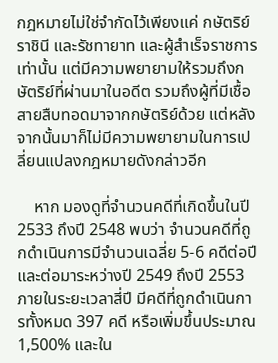กฎหมายไม่ใช่จำกัดไว้เพียงแค่ กษัตริย์ ราชินี และรัชทายาท และผู้สำเร็จราชการเท่านั้น แต่มีความพยายามให้รวมถึงกษัตริย์ที่ผ่านมาในอดีต รวมถึงผู้ที่มีเชื้อสายสืบทอดมาจากกษัตริย์ด้วย แต่หลังจากนั้นมาก็ไม่มีความพยายามในการเปลี่ยนแปลงกฎหมายดังกล่าวอีก

    หาก มองดูที่จำนวนคดีที่เกิดขึ้นในปี 2533 ถึงปี 2548 พบว่า จำนวนคดีที่ถูกดำเนินการมีจำนวนเฉลี่ย 5-6 คดีต่อปี และต่อมาระหว่างปี 2549 ถึงปี 2553 ภายในระยะเวลาสี่ปี มีคดีที่ถูกดำเนินการทั้งหมด 397 คดี หรือเพิ่มขึ้นประมาณ 1,500% และใน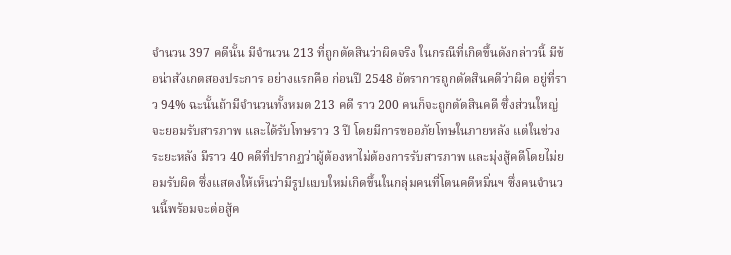จำนวน 397 คดีนั้น มีจำนวน 213 ที่ถูกตัดสินว่าผิดจริง ในกรณีที่เกิดขึ้นดังกล่าวนี้ มีข้อน่าสังเกตสองประการ อย่างแรกคือ ก่อนปี 2548 อัตราการถูกตัดสินคดีว่าผิด อยู่ที่ราว 94% ฉะนั้นถ้ามีจำนวนทั้งหมด 213 คดี ราว 200 คนก็จะถูกตัดสินคดี ซึ่งส่วนใหญ่จะยอมรับสารภาพ และได้รับโทษราว 3 ปี โดยมีการขออภัยโทษในภายหลัง แต่ในช่วงระยะหลัง มีราว 40 คดีที่ปรากฏว่าผู้ต้องหาไม่ต้องการรับสารภาพ และมุ่งสู้คดีโดยไม่ยอมรับผิด ซึ่งแสดงให้เห็นว่ามีรูปแบบใหม่เกิดขึ้นในกลุ่มคนที่โดนคดีหมิ่นฯ ซึ่งคนจำนวนนี้พร้อมจะต่อสู้ค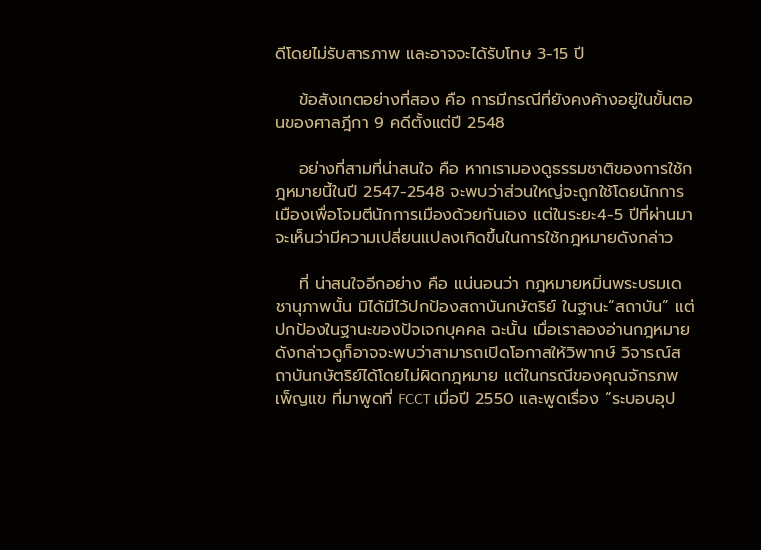ดีโดยไม่รับสารภาพ และอาจจะได้รับโทษ 3-15 ปี

    ข้อสังเกตอย่างที่สอง คือ การมีกรณีที่ยังคงค้างอยู่ในขั้นตอนของศาลฎีกา 9 คดีตั้งแต่ปี 2548

    อย่างที่สามที่น่าสนใจ คือ หากเรามองดูธรรมชาติของการใช้กฎหมายนี้ในปี 2547-2548 จะพบว่าส่วนใหญ่จะถูกใช้โดยนักการเมืองเพื่อโจมตีนักการเมืองด้วยกันเอง แต่ในระยะ4-5 ปีที่ผ่านมาจะเห็นว่ามีความเปลี่ยนแปลงเกิดขึ้นในการใช้กฎหมายดังกล่าว

    ที่ น่าสนใจอีกอย่าง คือ แน่นอนว่า กฎหมายหมิ่นพระบรมเดชานุภาพนั้น มิได้มีไว้ปกป้องสถาบันกษัตริย์ ในฐานะ“สถาบัน” แต่ปกป้องในฐานะของปัจเจกบุคคล ฉะนั้น เมื่อเราลองอ่านกฎหมายดังกล่าวดูก็อาจจะพบว่าสามารถเปิดโอกาสให้วิพากษ์ วิจารณ์สถาบันกษัตริย์ได้โดยไม่ผิดกฎหมาย แต่ในกรณีของคุณจักรภพ เพ็ญแข ที่มาพูดที่ FCCT เมื่อปี 2550 และพูดเรื่อง “ระบอบอุป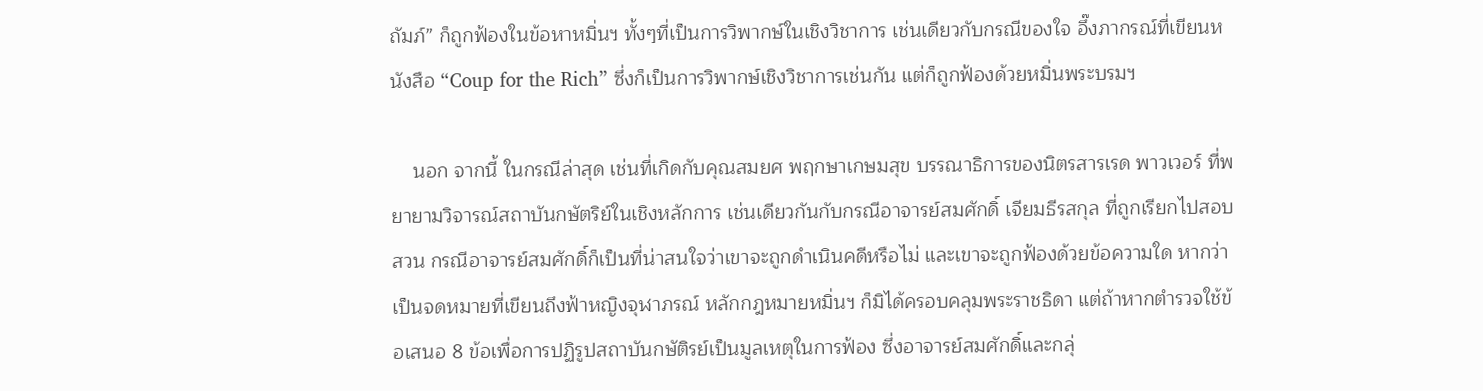ถัมภ์” ก็ถูกฟ้องในข้อหาหมิ่นฯ ทั้งๆที่เป็นการวิพากษ์ในเชิงวิชาการ เช่นเดียวกับกรณีของใจ อึ๊งภากรณ์ที่เขียนหนังสือ “Coup for the Rich” ซึ่งก็เป็นการวิพากษ์เชิงวิชาการเช่นกัน แต่ก็ถูกฟ้องด้วยหมิ่นพระบรมฯ

    นอก จากนี้ ในกรณีล่าสุด เช่นที่เกิดกับคุณสมยศ พฤกษาเกษมสุข บรรณาธิการของนิตรสารเรด พาวเวอร์ ที่พยายามวิจารณ์สถาบันกษัตริย์ในเชิงหลักการ เช่นเดียวกันกับกรณีอาจารย์สมศักดิ์ เจียมธีรสกุล ที่ถูกเรียกไปสอบสวน กรณีอาจารย์สมศักดิ์ก็เป็นที่น่าสนใจว่าเขาจะถูกดำเนินคดีหรือไม่ และเขาจะถูกฟ้องด้วยข้อความใด หากว่าเป็นจดหมายที่เขียนถึงฟ้าหญิงจุฬาภรณ์ หลักกฎหมายหมิ่นฯ ก็มิได้ครอบคลุมพระราชธิดา แต่ถ้าหากตำรวจใช้ข้อเสนอ 8 ข้อเพื่อการปฏิรูปสถาบันกษัติรย์เป็นมูลเหตุในการฟ้อง ซึ่งอาจารย์สมศักดิ์และกลุ่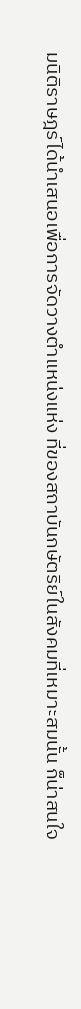มนิติราษฎร์ได้นำเสนอเพื่อการจัดวางตำแหน่งแห่ง ที่ของสถาบันกษัตริย์ในสังคมที่เหมาะสมนั้น ก็น่าสนใจ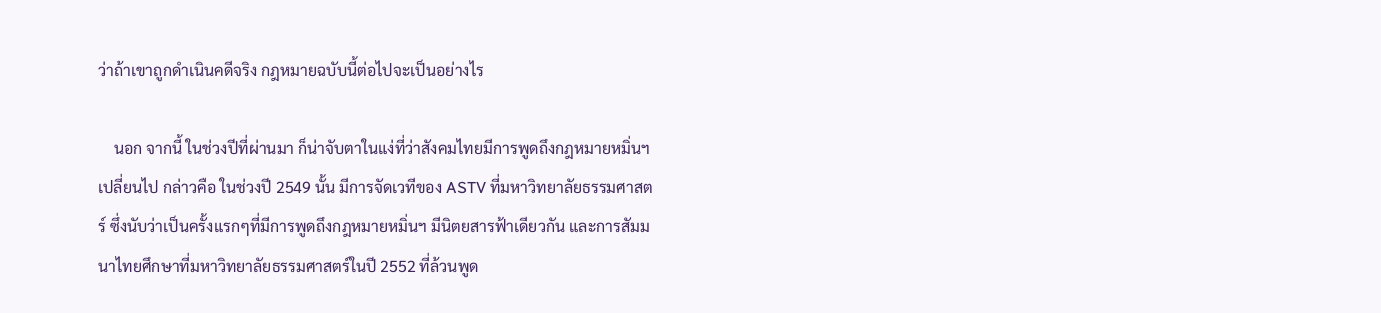ว่าถ้าเขาถูกดำเนินคดีจริง กฎหมายฉบับนี้ต่อไปจะเป็นอย่างไร

    นอก จากนี้ ในช่วงปีที่ผ่านมา ก็น่าจับตาในแง่ที่ว่าสังคมไทยมีการพูดถึงกฎหมายหมิ่นฯ เปลี่ยนไป กล่าวคือ ในช่วงปี 2549 นั้น มีการจัดเวทีของ ASTV ที่มหาวิทยาลัยธรรมศาสตร์ ซึ่งนับว่าเป็นครั้งแรกๆที่มีการพูดถึงกฎหมายหมิ่นฯ มีนิตยสารฟ้าเดียวกัน และการสัมมนาไทยศึกษาที่มหาวิทยาลัยธรรมศาสตร์ในปี 2552 ที่ล้วนพูด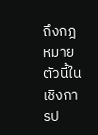ถึงกฎหมายตัวนี้ในเชิงการป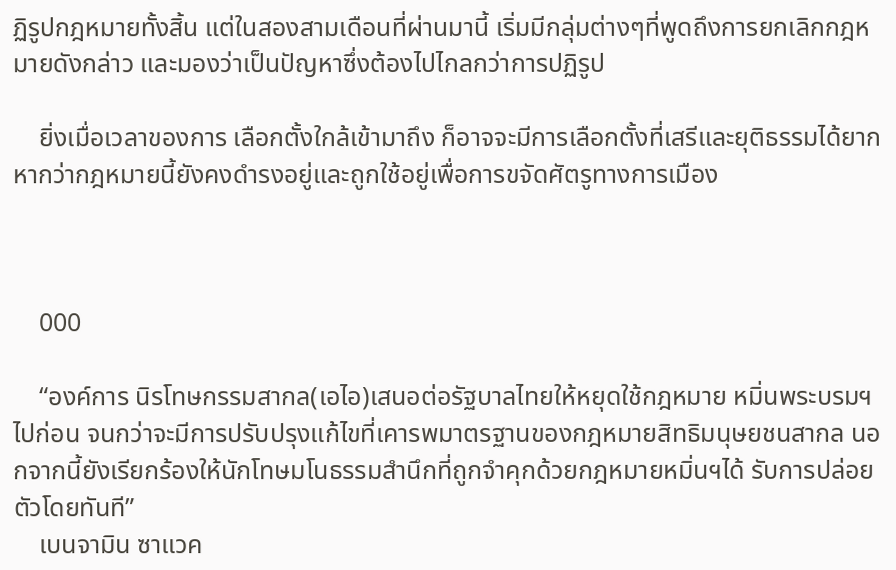ฏิรูปกฎหมายทั้งสิ้น แต่ในสองสามเดือนที่ผ่านมานี้ เริ่มมีกลุ่มต่างๆที่พูดถึงการยกเลิกกฎหมายดังกล่าว และมองว่าเป็นปัญหาซึ่งต้องไปไกลกว่าการปฏิรูป

    ยิ่งเมื่อเวลาของการ เลือกตั้งใกล้เข้ามาถึง ก็อาจจะมีการเลือกตั้งที่เสรีและยุติธรรมได้ยาก หากว่ากฎหมายนี้ยังคงดำรงอยู่และถูกใช้อยู่เพื่อการขจัดศัตรูทางการเมือง



    000

    “องค์การ นิรโทษกรรมสากล(เอไอ)เสนอต่อรัฐบาลไทยให้หยุดใช้กฎหมาย หมิ่นพระบรมฯ ไปก่อน จนกว่าจะมีการปรับปรุงแก้ไขที่เคารพมาตรฐานของกฎหมายสิทธิมนุษยชนสากล นอกจากนี้ยังเรียกร้องให้นักโทษมโนธรรมสำนึกที่ถูกจำคุกด้วยกฎหมายหมิ่นฯได้ รับการปล่อยตัวโดยทันที”
    เบนจามิน ซาแวค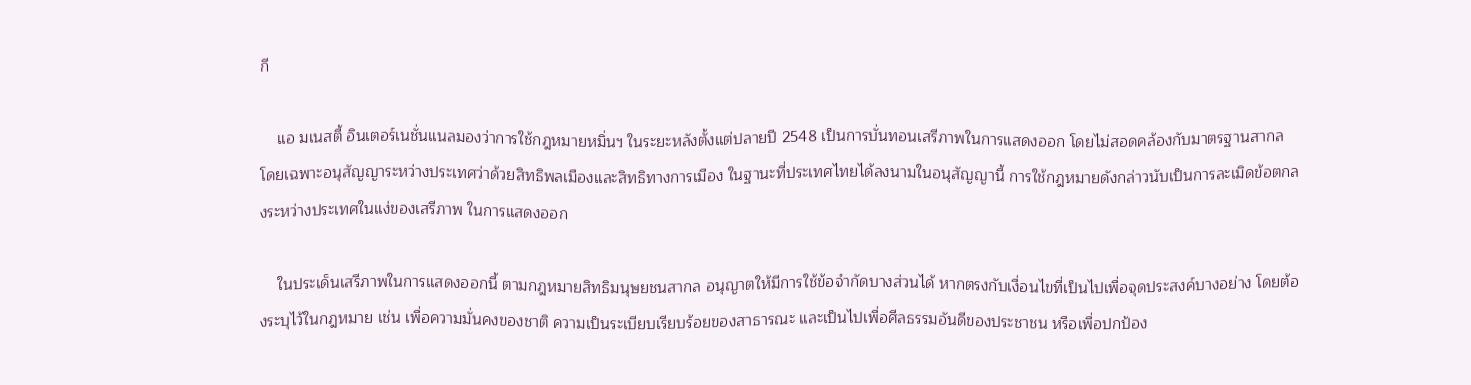กี

    แอ มเนสตี้ อินเตอร์เนชั่นแนลมองว่าการใช้กฎหมายหมิ่นฯ ในระยะหลังตั้งแต่ปลายปี 2548 เป็นการบั่นทอนเสรีภาพในการแสดงออก โดยไม่สอดคล้องกับมาตรฐานสากล โดยเฉพาะอนุสัญญาระหว่างประเทศว่าด้วยสิทธิพลเมืองและสิทธิทางการเมือง ในฐานะที่ประเทศไทยได้ลงนามในอนุสัญญานี้ การใช้กฎหมายดังกล่าวนับเป็นการละเมิดข้อตกลงระหว่างประเทศในแง่ของเสรีภาพ ในการแสดงออก

    ในประเด็นเสรีภาพในการแสดงออกนี้ ตามกฎหมายสิทธิมนุษยชนสากล อนุญาตให้มีการใช้ข้อจำกัดบางส่วนได้ หากตรงกับเงื่อนไขที่เป็นไปเพื่อจุดประสงค์บางอย่าง โดยต้องระบุไว้ในกฎหมาย เช่น เพื่อความมั่นคงของชาติ ความเป็นระเบียบเรียบร้อยของสาธารณะ และเป็นไปเพื่อศีลธรรมอันดีของประชาชน หรือเพื่อปกป้อง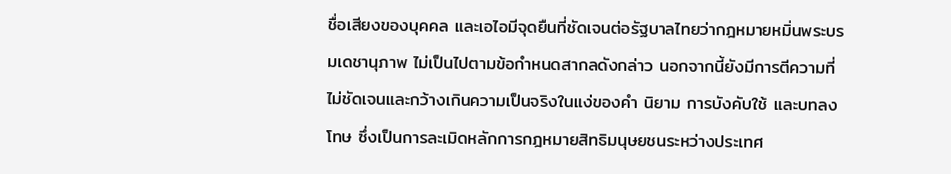ชื่อเสียงของบุคคล และเอไอมีจุดยืนที่ชัดเจนต่อรัฐบาลไทยว่ากฎหมายหมิ่นพระบรมเดชานุภาพ ไม่เป็นไปตามข้อกำหนดสากลดังกล่าว นอกจากนี้ยังมีการตีความที่ไม่ชัดเจนและกว้างเกินความเป็นจริงในแง่ของคำ นิยาม การบังคับใช้ และบทลงโทษ ซึ่งเป็นการละเมิดหลักการกฎหมายสิทธิมนุษยชนระหว่างประเทศ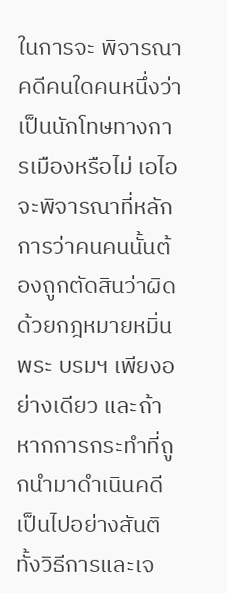ในการจะ พิจารณาคดีคนใดคนหนึ่งว่าเป็นนักโทษทางการเมืองหรือไม่ เอไอจะพิจารณาที่หลักการว่าคนคนนั้นต้องถูกตัดสินว่าผิดด้วยกฎหมายหมิ่นพระ บรมฯ เพียงอย่างเดียว และถ้าหากการกระทำที่ถูกนำมาดำเนินคดี เป็นไปอย่างสันติทั้งวิธีการและเจ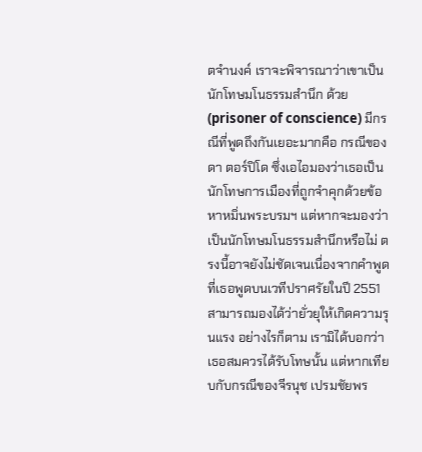ตจำนงค์ เราจะพิจารณาว่าเขาเป็นนักโทษมโนธรรมสำนึก ด้วย(prisoner of conscience) มีกรณีที่พูดถึงกันเยอะมากคือ กรณีของดา ตอร์ปิโด ซึ่งเอไอมองว่าเธอเป็นนักโทษการเมืองที่ถูกจำคุกด้วยข้อหาหมิ่นพระบรมฯ แต่หากจะมองว่าเป็นนักโทษมโนธรรมสำนึกหรือไม่ ตรงนี้อาจยังไม่ชัดเจนเนื่องจากคำพูดที่เธอพูดบนเวทีปราศรัยในปี 2551 สามารถมองได้ว่ายั่วยุให้เกิดความรุนแรง อย่างไรก็ตาม เรามิได้บอกว่าเธอสมควรได้รับโทษนั้น แต่หากเทียบกับกรณีของจีรนุช เปรมชัยพร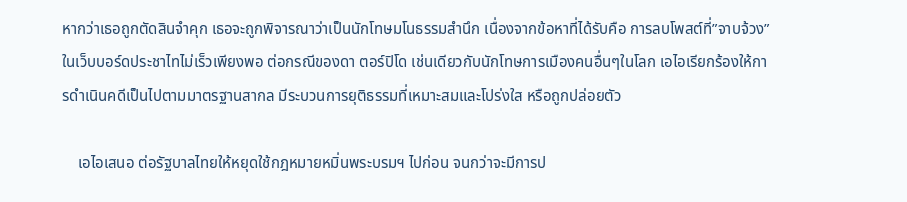หากว่าเธอถูกตัดสินจำคุก เธอจะถูกพิจารณาว่าเป็นนักโทษมโนธรรมสำนึก เนื่องจากข้อหาที่ได้รับคือ การลบโพสต์ที่”จาบจ้วง”ในเว็บบอร์ดประชาไทไม่เร็วเพียงพอ ต่อกรณีของดา ตอร์ปิโด เช่นเดียวกับนักโทษการเมืองคนอื่นๆในโลก เอไอเรียกร้องให้การดำเนินคดีเป็นไปตามมาตรฐานสากล มีระบวนการยุติธรรมที่เหมาะสมและโปร่งใส หรือถูกปล่อยตัว

    เอไอเสนอ ต่อรัฐบาลไทยให้หยุดใช้กฎหมายหมิ่นพระบรมฯ ไปก่อน จนกว่าจะมีการป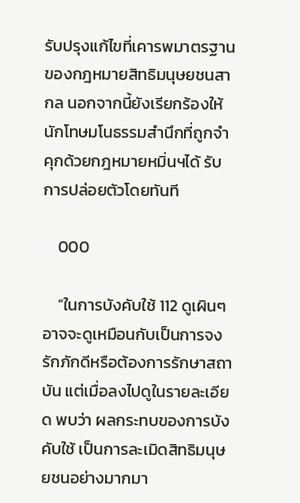รับปรุงแก้ไขที่เคารพมาตรฐานของกฎหมายสิทธิมนุษยชนสากล นอกจากนี้ยังเรียกร้องให้นักโทษมโนธรรมสำนึกที่ถูกจำคุกด้วยกฎหมายหมิ่นฯได้ รับการปล่อยตัวโดยทันที

    000

    “ในการบังคับใช้ 112 ดูเผินๆอาจจะดูเหมือนกับเป็นการจงรักภักดีหรือต้องการรักษาสถาบัน แต่เมื่อลงไปดูในรายละเอียด พบว่า ผลกระทบของการบังคับใช้ เป็นการละเมิดสิทธิมนุษยชนอย่างมากมา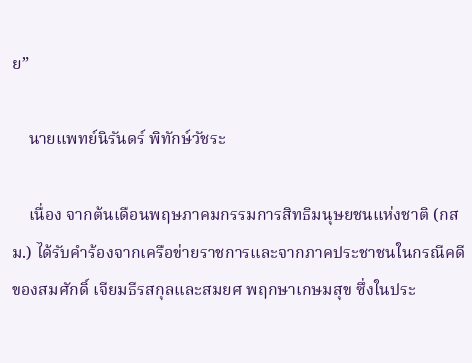ย”

    นายแพทย์นิรันดร์ พิทักษ์วัชระ

    เนื่อง จากต้นเดือนพฤษภาคมกรรมการสิทธิมนุษยชนแห่งชาติ (กสม.) ได้รับคำร้องจากเครือข่ายราชการและจากภาคประชาชนในกรณีคดีของสมศักดิ์ เจียมธีรสกุลและสมยศ พฤกษาเกษมสุข ซึ่งในประ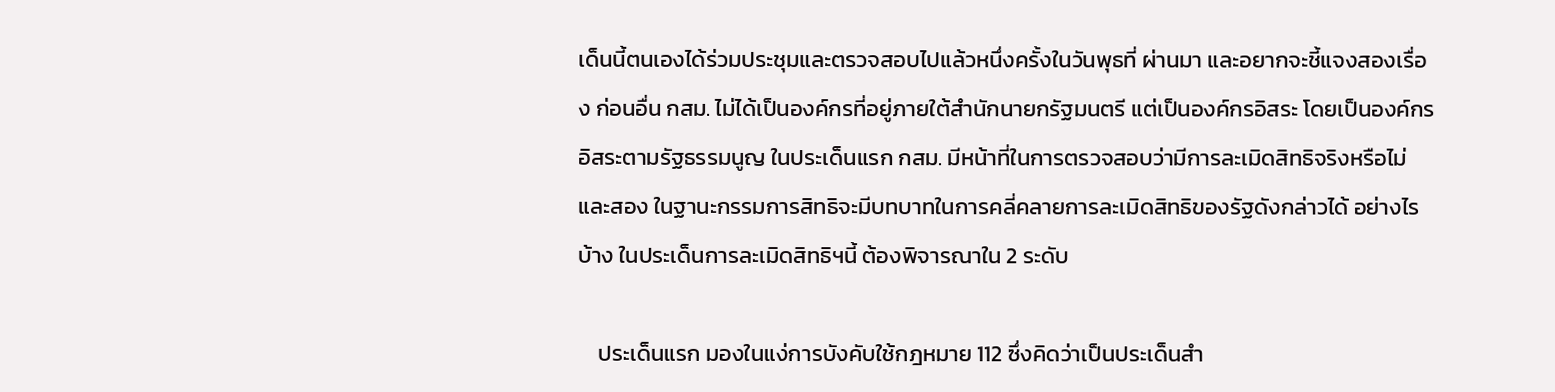เด็นนี้ตนเองได้ร่วมประชุมและตรวจสอบไปแล้วหนึ่งครั้งในวันพุธที่ ผ่านมา และอยากจะชี้แจงสองเรื่อง ก่อนอื่น กสม. ไม่ได้เป็นองค์กรที่อยู่ภายใต้สำนักนายกรัฐมนตรี แต่เป็นองค์กรอิสระ โดยเป็นองค์กรอิสระตามรัฐธรรมนูญ ในประเด็นแรก กสม. มีหน้าที่ในการตรวจสอบว่ามีการละเมิดสิทธิจริงหรือไม่ และสอง ในฐานะกรรมการสิทธิจะมีบทบาทในการคลี่คลายการละเมิดสิทธิของรัฐดังกล่าวได้ อย่างไรบ้าง ในประเด็นการละเมิดสิทธิฯนี้ ต้องพิจารณาใน 2 ระดับ

    ประเด็นแรก มองในแง่การบังคับใช้กฎหมาย 112 ซึ่งคิดว่าเป็นประเด็นสำ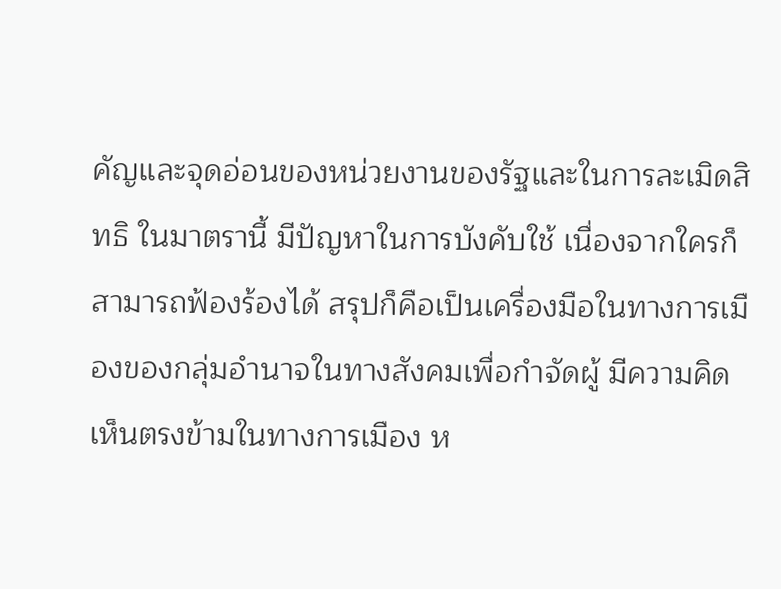คัญและจุดอ่อนของหน่วยงานของรัฐและในการละเมิดสิทธิ ในมาตรานี้ มีปัญหาในการบังคับใช้ เนื่องจากใครก็สามารถฟ้องร้องได้ สรุปก็คือเป็นเครื่องมือในทางการเมืองของกลุ่มอำนาจในทางสังคมเพื่อกำจัดผู้ มีความคิดเห็นตรงข้ามในทางการเมือง ห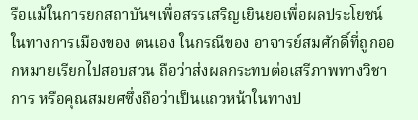รือแม้ในการยกสถาบันฯเพื่อสรรเสริญเยินยอเพื่อผลประโยชน์ในทางการเมืองของ ตนเอง ในกรณีของ อาจารย์สมศักดิ์ที่ถูกออกหมายเรียกไปสอบสวน ถือว่าส่งผลกระทบต่อเสรีภาพทางวิชาการ หรือคุณสมยศซึ่งถือว่าเป็นแถวหน้าในทางป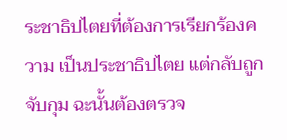ระชาธิปไตยที่ต้องการเรียกร้องความ เป็นประชาธิปไตย แต่กลับถูกจับกุม ฉะนั้นต้องตรวจ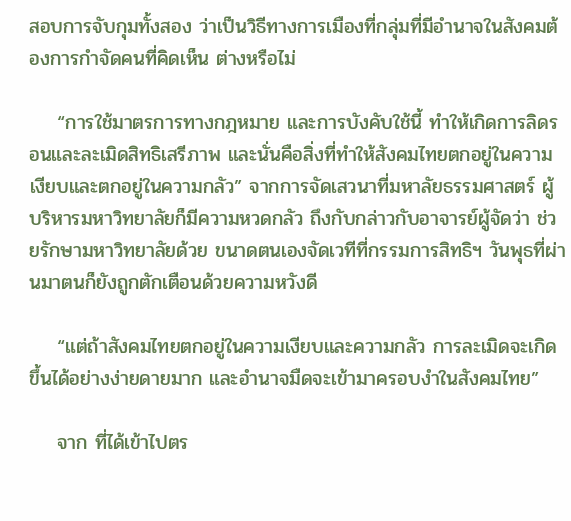สอบการจับกุมทั้งสอง ว่าเป็นวิธีทางการเมืองที่กลุ่มที่มีอำนาจในสังคมต้องการกำจัดคนที่คิดเห็น ต่างหรือไม่

    “การใช้มาตรการทางกฎหมาย และการบังคับใช้นี้ ทำให้เกิดการลิดรอนและละเมิดสิทธิเสรีภาพ และนั่นคือสิ่งที่ทำให้สังคมไทยตกอยู่ในความเงียบและตกอยู่ในความกลัว” จากการจัดเสวนาที่มหาลัยธรรมศาสตร์ ผู้บริหารมหาวิทยาลัยก็มีความหวดกลัว ถึงกับกล่าวกับอาจารย์ผู้จัดว่า ช่วยรักษามหาวิทยาลัยด้วย ขนาดตนเองจัดเวทีที่กรรมการสิทธิฯ วันพุธที่ผ่านมาตนก็ยังถูกตักเตือนด้วยความหวังดี

    “แต่ถ้าสังคมไทยตกอยู่ในความเงียบและความกลัว การละเมิดจะเกิดขึ้นได้อย่างง่ายดายมาก และอำนาจมืดจะเข้ามาครอบงำในสังคมไทย”

    จาก ที่ได้เข้าไปตร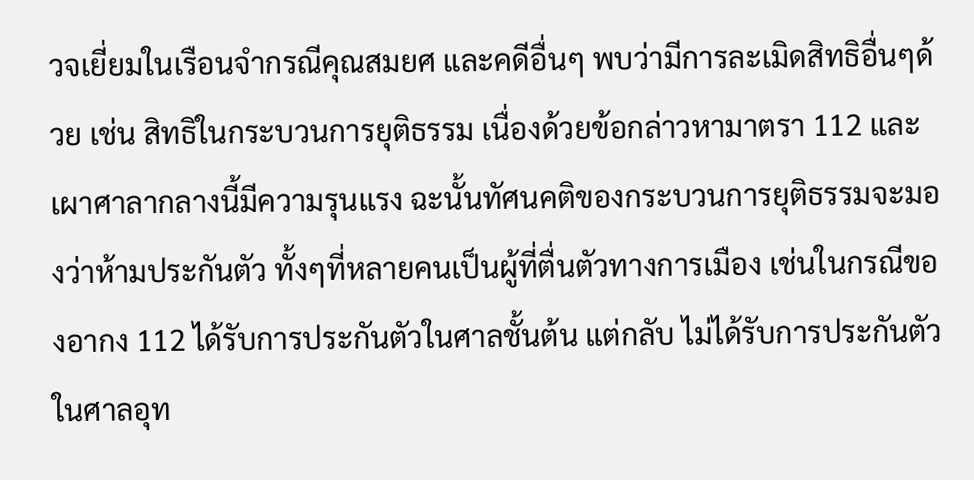วจเยี่ยมในเรือนจำกรณีคุณสมยศ และคดีอื่นๆ พบว่ามีการละเมิดสิทธิอื่นๆด้วย เช่น สิทธิในกระบวนการยุติธรรม เนื่องด้วยข้อกล่าวหามาตรา 112 และเผาศาลากลางนี้มีความรุนแรง ฉะนั้นทัศนคติของกระบวนการยุติธรรมจะมองว่าห้ามประกันตัว ทั้งๆที่หลายคนเป็นผู้ที่ตื่นตัวทางการเมือง เช่นในกรณีของอากง 112 ได้รับการประกันตัวในศาลชั้นต้น แต่กลับ ไม่ได้รับการประกันตัวในศาลอุท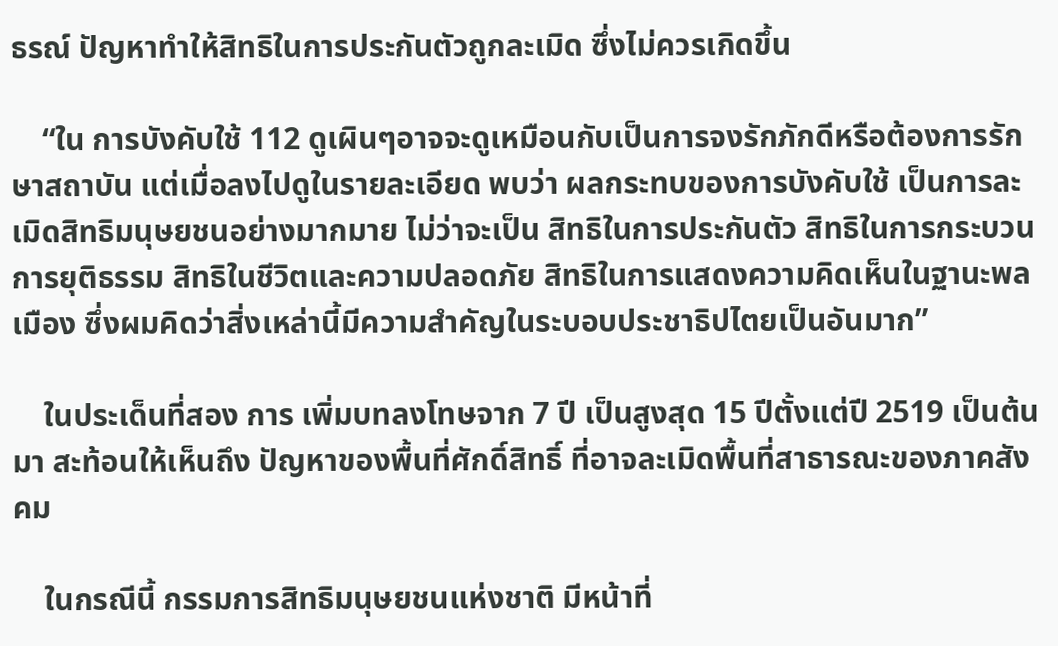ธรณ์ ปัญหาทำให้สิทธิในการประกันตัวถูกละเมิด ซึ่งไม่ควรเกิดขึ้น

    “ใน การบังคับใช้ 112 ดูเผินๆอาจจะดูเหมือนกับเป็นการจงรักภักดีหรือต้องการรักษาสถาบัน แต่เมื่อลงไปดูในรายละเอียด พบว่า ผลกระทบของการบังคับใช้ เป็นการละเมิดสิทธิมนุษยชนอย่างมากมาย ไม่ว่าจะเป็น สิทธิในการประกันตัว สิทธิในการกระบวนการยุติธรรม สิทธิในชีวิตและความปลอดภัย สิทธิในการแสดงความคิดเห็นในฐานะพลเมือง ซึ่งผมคิดว่าสิ่งเหล่านี้มีความสำคัญในระบอบประชาธิปไตยเป็นอันมาก”

    ในประเด็นที่สอง การ เพิ่มบทลงโทษจาก 7 ปี เป็นสูงสุด 15 ปีตั้งแต่ปี 2519 เป็นต้นมา สะท้อนให้เห็นถึง ปัญหาของพื้นที่ศักดิ์สิทธิ์ ที่อาจละเมิดพื้นที่สาธารณะของภาคสังคม

    ในกรณีนี้ กรรมการสิทธิมนุษยชนแห่งชาติ มีหน้าที่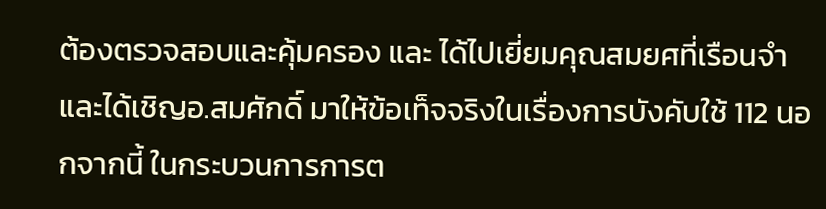ต้องตรวจสอบและคุ้มครอง และ ได้ไปเยี่ยมคุณสมยศที่เรือนจำ และได้เชิญอ.สมศักดิ์ มาให้ข้อเท็จจริงในเรื่องการบังคับใช้ 112 นอกจากนี้ ในกระบวนการการต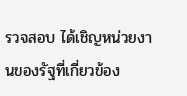รวจสอบ ได้เชิญหน่วยงานของรัฐที่เกี่ยวข้อง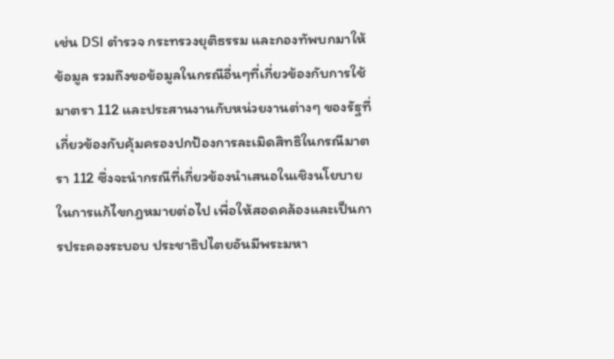เช่น DSI ตำรวจ กระทรวงยุติธรรม และกองทัพบกมาให้ข้อมูล รวมถึงขอข้อมูลในกรณีอื่นๆที่เกี่ยวข้องกับการใช้มาตรา 112 และประสานงานกับหน่วยงานต่างๆ ของรัฐที่เกี่ยวข้องกับคุ้มครองปกป้องการละเมิดสิทธิในกรณีมาตรา 112 ซึ่งจะนำกรณีที่เกี่ยวข้องนำเสนอในเชิงนโยบายในการแก้ไขกฎหมายต่อไป เพื่อให้สอดคล้องและเป็นการประคองระบอบ ประชาธิปไตยอันมีพระมหา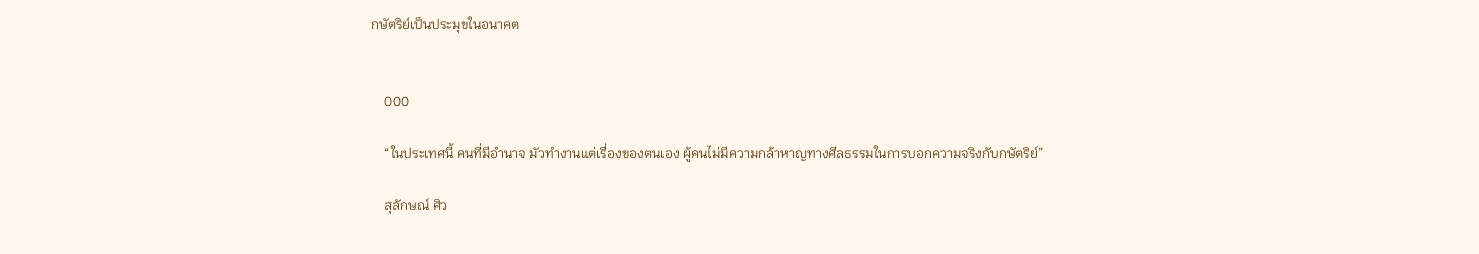กษัตริย์เป็นประมุขในอนาคต


    000

    “ในประเทศนี้ คนที่มีอำนาจ มัวทำงานแต่เรื่องของตนเอง ผู้คนไม่มีความกล้าหาญทางศีลธรรมในการบอกความจริงกับกษัตริย์”

    สุลักษณ์ ศิว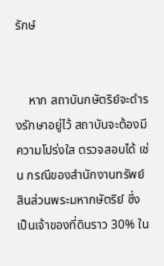รักษ์


    หาก สถาบันกษัตริย์จะดำรงรักษาอยู่ไว้ สถาบันจะต้องมีความโปร่งใส ตรวจสอบได้ เช่น กรณีของสำนักงานทรัพย์สินส่วนพระมหากษัตริย์ ซึ่งเป็นเจ้าของที่ดินราว 30% ใน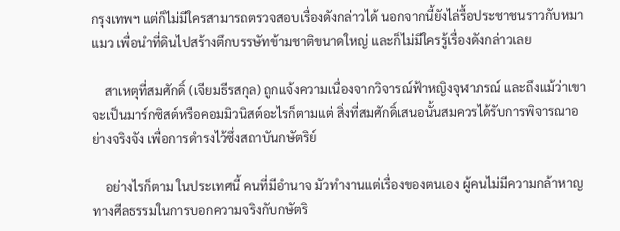กรุงเทพฯ แต่ก็ไม่มีใครสามารถตรวจสอบเรื่องดังกล่าวได้ นอกจากนี้ยังไล่รื้อประชาชนราวกับหมาแมว เพื่อนำที่ดินไปสร้างตึกบรรษัทข้ามชาติขนาดใหญ่ และก็ไม่มีใครรู้เรื่องดังกล่าวเลย

    สาเหตุที่สมศักดิ์ (เจียมธีรสกุล) ถูกแจ้งความเนื่องจากวิจารณ์ฟ้าหญิงจุฬาภรณ์ และถึงแม้ว่าเขาจะเป็นมาร์กซิสต์หรือคอมมิวนิสต์อะไรก็ตามแต่ สิ่งที่สมศักดิ์เสนอนั้นสมควรได้รับการพิจารณาอย่างจริงจัง เพื่อการดำรงไว้ซึ่งสถาบันกษัตริย์

    อย่างไรก็ตาม ในประเทศนี้ คนที่มีอำนาจ มัวทำงานแต่เรื่องของตนเอง ผู้คนไม่มีความกล้าหาญทางศีลธรรมในการบอกความจริงกับกษัตริ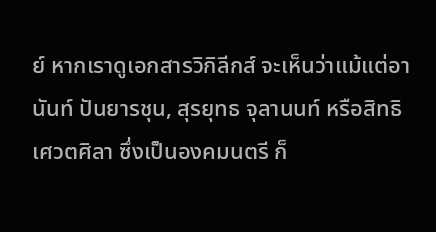ย์ หากเราดูเอกสารวิกิลีกส์ จะเห็นว่าแม้แต่อานันท์ ปันยารชุน, สุรยุทธ จุลานนท์ หรือสิทธิ เศวตศิลา ซึ่งเป็นองคมนตรี ก็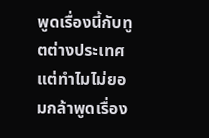พูดเรื่องนี้กับทูตต่างประเทศ แต่ทำไมไม่ยอมกล้าพูดเรื่อง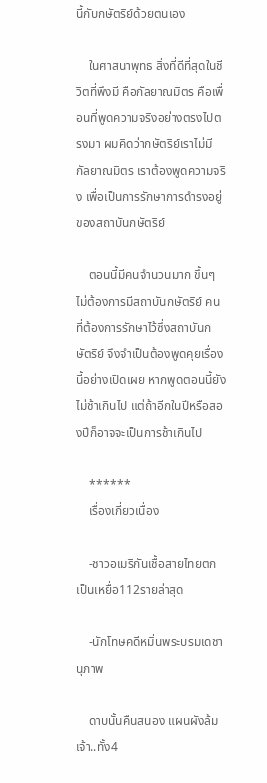นี้กับกษัตริย์ด้วยตนเอง

    ในศาสนาพุทธ สิ่งที่ดีที่สุดในชีวิตที่พึงมี คือกัลยาณมิตร คือเพื่อนที่พูดความจริงอย่างตรงไปตรงมา ผมคิดว่ากษัตริย์เราไม่มีกัลยาณมิตร เราต้องพูดความจริง เพื่อเป็นการรักษาการดำรงอยู่ของสถาบันกษัตริย์

    ตอนนี้มีคนจำนวนมาก ขึ้นๆไม่ต้องการมีสถาบันกษัตริย์ คนที่ต้องการรักษาไว้ซึ่งสถาบันกษัตริย์ จึงจำเป็นต้องพูดคุยเรื่องนี้อย่างเปิดเผย หากพูดตอนนี้ยังไม่ช้าเกินไป แต่ถ้าอีกในปีหรือสองปีก็อาจจะเป็นการช้าเกินไป

    ******
    เรื่องเกี่ยวเนื่อง

    -ชาวอเมริกันเชื้อสายไทยตกเป็นเหยื่อ112รายล่าสุด

    -นักโทษคดีหมิ่นพระบรมเดชานุภาพ

    ดาบนั้นคืนสนอง แผนผังล้มเจ้า..ทั้ง4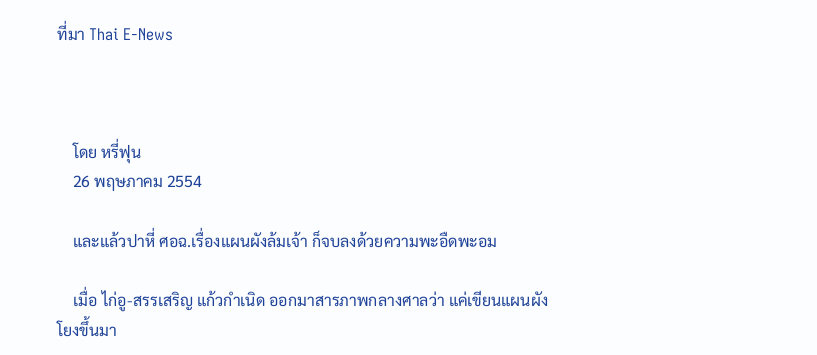ที่มา Thai E-News



    โดย หรี่ฟุน
    26 พฤษภาคม 2554

    และแล้วปาหี่ ศอฉ.เรื่องแผนผังล้มเจ้า ก็จบลงด้วยความพะอืดพะอม

    เมื่อ ไก่อู-สรรเสริญ แก้วกำเนิด ออกมาสารภาพกลางศาลว่า แค่เขียนแผนผังโยงขึ้นมา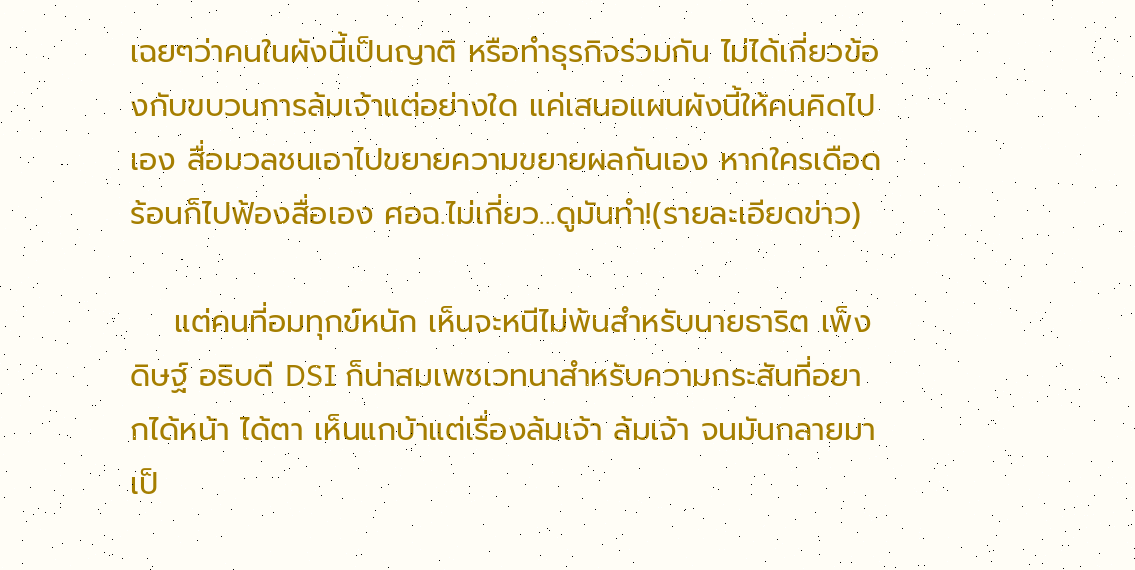เฉยๆว่าคนในผังนี้เป็นญาติ หรือทำธุรกิจร่วมกัน ไม่ได้เกี่ยวข้องกับขบวนการล้มเจ้าแต่อย่างใด แค่เสนอแผนผังนี้ให้คนคิดไปเอง สื่อมวลชนเอาไปขยายความขยายผลกันเอง หากใครเดือดร้อนก็ไปฟ้องสื่อเอง ศอฉ.ไม่เกี่ยว...ดูมันทำ!(รายละเอียดข่าว)

    แต่คนที่อมทุกข์หนัก เห็นจะหนีไม่พ้นสำหรับนายธาริต เพ็งดิษฐ์ อธิบดี DSI ก็น่าสมเพชเวทนาสำหรับความกระสันที่อยากได้หน้า ได้ตา เห็นแกบ้าแต่เรื่องล้มเจ้า ล้มเจ้า จนมันกลายมาเป็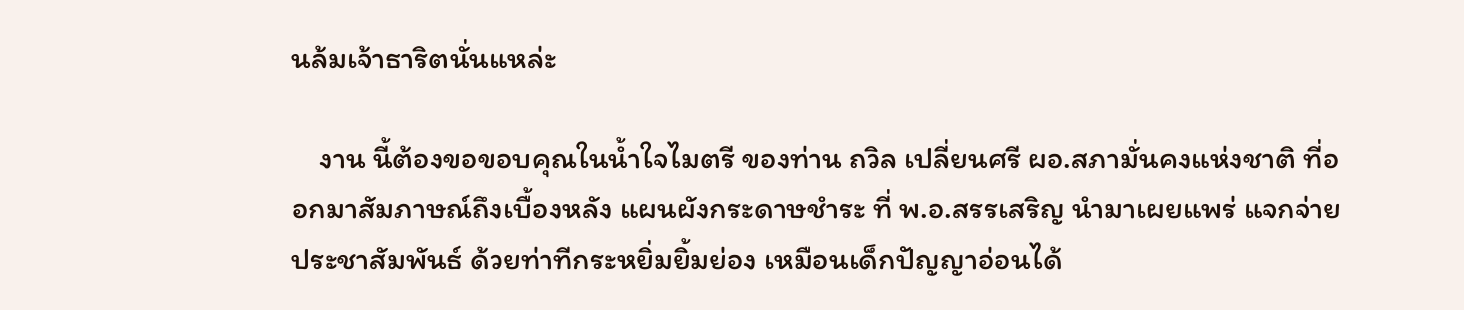นล้มเจ้าธาริตนั่นแหล่ะ

    งาน นี้ต้องขอขอบคุณในน้ำใจไมตรี ของท่าน ถวิล เปลี่ยนศรี ผอ.สภามั่นคงแห่งชาติ ที่ออกมาสัมภาษณ์ถึงเบื้องหลัง แผนผังกระดาษชำระ ที่ พ.อ.สรรเสริญ นำมาเผยแพร่ แจกจ่าย ประชาสัมพันธ์ ด้วยท่าทีกระหยิ่มยิ้มย่อง เหมือนเด็กปัญญาอ่อนได้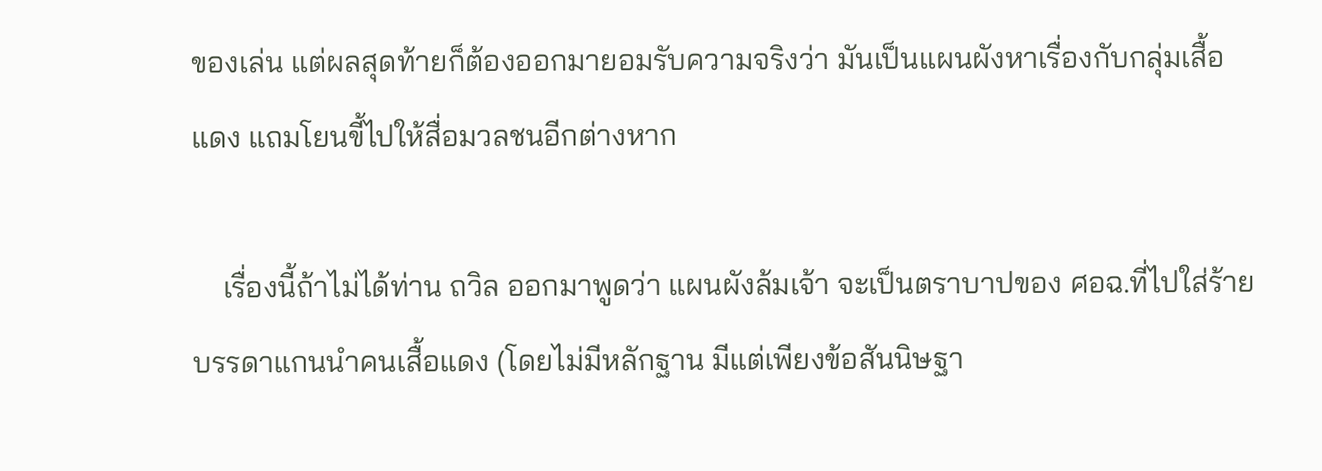ของเล่น แต่ผลสุดท้ายก็ต้องออกมายอมรับความจริงว่า มันเป็นแผนผังหาเรื่องกับกลุ่มเสื้อแดง แถมโยนขี้ไปให้สื่อมวลชนอีกต่างหาก

    เรื่องนี้ถ้าไม่ได้ท่าน ถวิล ออกมาพูดว่า แผนผังล้มเจ้า จะเป็นตราบาปของ ศอฉ.ที่ไปใส่ร้ายบรรดาแกนนำคนเสื้อแดง (โดยไม่มีหลักฐาน มีแต่เพียงข้อสันนิษฐา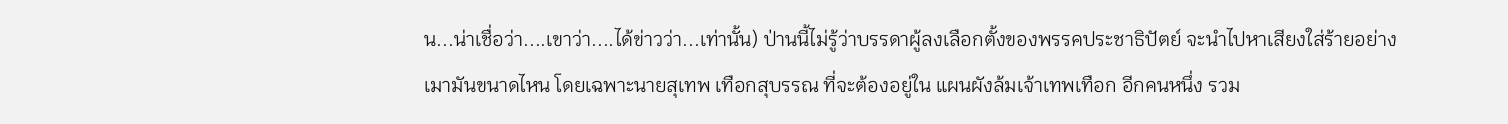น...น่าเชื่อว่า....เขาว่า....ได้ข่าวว่า...เท่านั้น) ป่านนี้ไม่รู้ว่าบรรดาผู้ลงเลือกตั้งของพรรคประชาธิปัตย์ จะนำไปหาเสียงใส่ร้ายอย่างเมามันขนาดไหน โดยเฉพาะนายสุเทพ เทือกสุบรรณ ที่จะต้องอยู่ใน แผนผังล้มเจ้าเทพเทือก อีกคนหนึ่ง รวม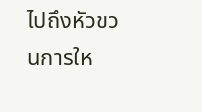ไปถึงหัวขวนการให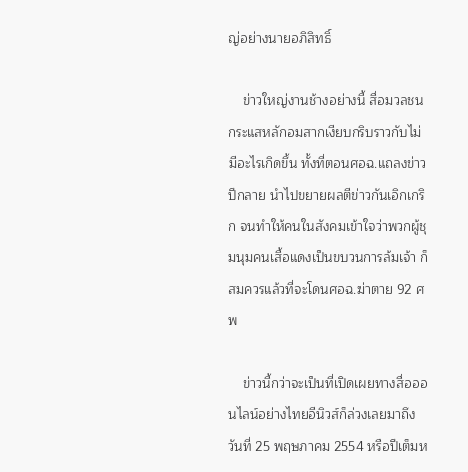ญ่อย่างนายอภิสิทธิ์

    ข่าวใหญ่งานช้างอย่างนี้ สื่อมวลชนกระแสหลักอมสากเงียบกริบราวกับไม่มีอะไรเกิดขึ้น ทั้งที่ตอนศอฉ.แถลงข่าวปีกลาย นำไปขยายผลตีข่าวกันเอิกเกริก จนทำให้คนในสังคมเข้าใจว่าพวกผู้ชุมนุมคนเสื้อแดงเป็นขบวนการล้มเจ้า ก็สมควรแล้วที่จะโดนศอฉ.ฆ่าตาย 92 ศพ

    ข่าวนี้กว่าจะเป็นที่เปิดเผยทางสื่อออนไลน์อย่างไทยอีนิวส์ก็ล่วงเลยมาถึงวันที่ 25 พฤษภาคม 2554 หรือปีเต็มห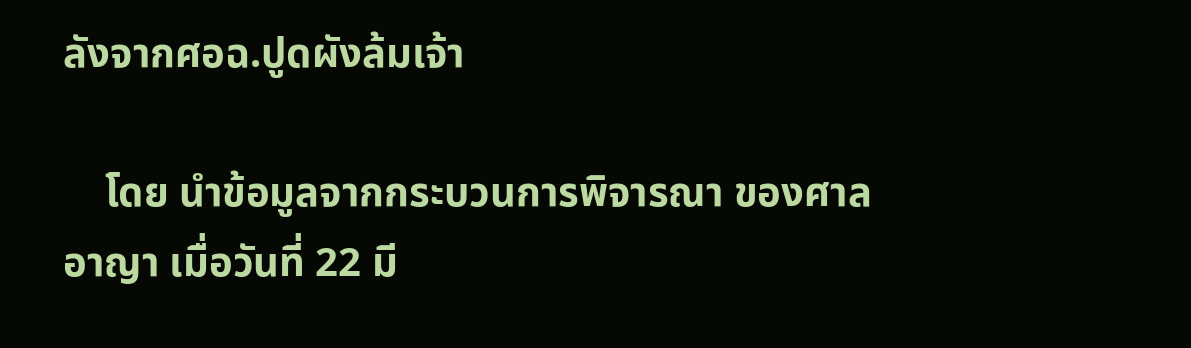ลังจากศอฉ.ปูดผังล้มเจ้า

    โดย นำข้อมูลจากกระบวนการพิจารณา ของศาลอาญา เมื่อวันที่ 22 มี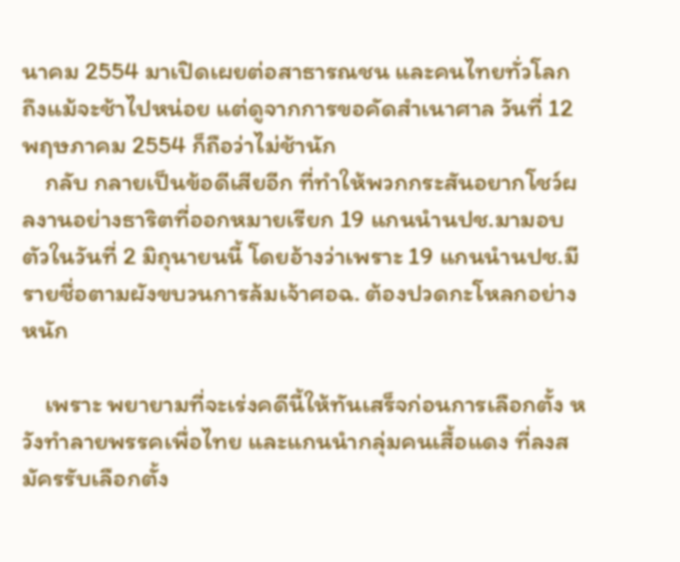นาคม 2554 มาเปิดเผยต่อสาธารณชน และคนไทยทั่วโลก ถึงแม้จะช้าไปหน่อย แต่ดูจากการขอคัดสำเนาศาล วันที่ 12 พฤษภาคม 2554 ก็ถือว่าไม่ช้านัก
    กลับ กลายเป็นข้อดีเสียอีก ที่ทำให้พวกกระสันอยากโชว์ผลงานอย่างธาริตที่ออกหมายเรียก 19 แกนนำนปช.มามอบตัวในวันที่ 2 มิถุนายนนี้ โดยอ้างว่าเพราะ 19 แกนนำนปช.มีรายชื่อตามผังขบวนการล้มเจ้าศอฉ. ต้องปวดกะโหลกอย่างหนัก

    เพราะ พยายามที่จะเร่งคดีนี้ให้ทันเสร็จก่อนการเลือกตั้ง หวังทำลายพรรคเพื่อไทย และแกนนำกลุ่มคนเสื้อแดง ที่ลงสมัครรับเลือกตั้ง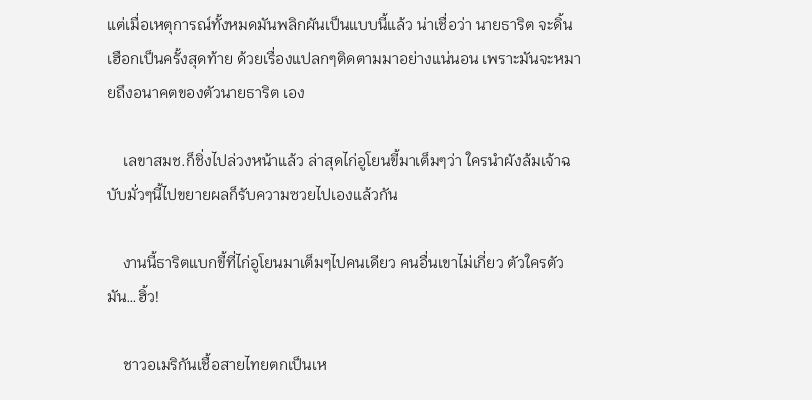แต่เมื่อเหตุการณ์ทั้งหมดมันพลิกผันเป็นแบบนี้แล้ว น่าเชื่อว่า นายธาริต จะดิ้นเฮือกเป็นครั้งสุดท้าย ด้วยเรื่องแปลกๆติดตามมาอย่างแน่นอน เพราะมันจะหมายถึงอนาคตของตัวนายธาริต เอง

    เลขาสมช.ก็ชิ่งไปล่วงหน้าแล้ว ล่าสุดไก่อูโยนขี้มาเต็มๆว่า ใครนำผังล้มเจ้าฉบับมั่วๆนี้ไปขยายผลก็รับความซวยไปเองแล้วกัน

    งานนี้ธาริตแบกขี้ที่ไก่อูโยนมาเต็มๆไปคนเดียว คนอื่นเขาไม่เกี่ยว ตัวใครตัวมัน…ฮิ้ว!

    ชาวอเมริกันเชื้อสายไทยตกเป็นเห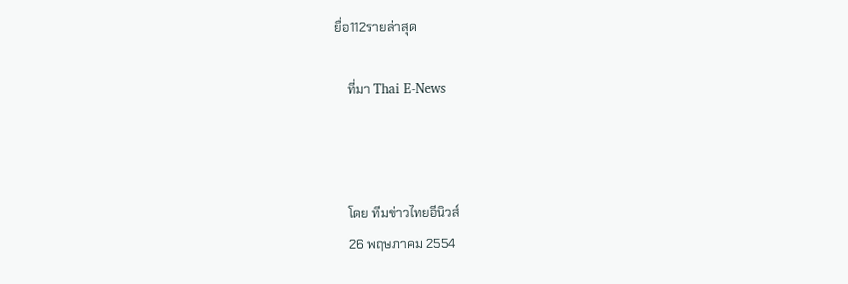ยื่อ112รายล่าสุด

    ที่มา Thai E-News



    โดย ทีมข่าวไทยอีนิวส์
    26 พฤษภาคม 2554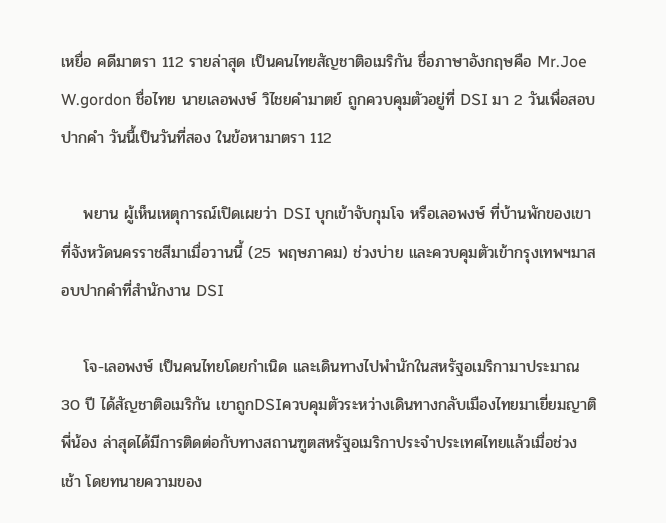เหยื่อ คดีมาตรา 112 รายล่าสุด เป็นคนไทยสัญชาติอเมริกัน ชื่อภาษาอังกฤษคือ Mr.Joe W.gordon ชื่อไทย นายเลอพงษ์ วิไชยคำมาตย์ ถูกควบคุมตัวอยู่ที่ DSI มา 2 วันเพื่อสอบปากคำ วันนื้เป็นวันที่สอง ในข้อหามาตรา 112

    พยาน ผู้เห็นเหตุการณ์เปิดเผยว่า DSI บุกเข้าจับกุมโจ หรือเลอพงษ์ ที่บ้านพักของเขาที่จังหวัดนครราชสีมาเมื่อวานนี้ (25 พฤษภาคม) ช่วงบ่าย และควบคุมตัวเข้ากรุงเทพฯมาสอบปากคำที่สำนักงาน DSI

    โจ-เลอพงษ์ เป็นคนไทยโดยกำเนิด และเดินทางไปพำนักในสหรัฐอเมริกามาประมาณ 30 ปี ได้สัญชาติอเมริกัน เขาถูกDSIควบคุมตัวระหว่างเดินทางกลับเมืองไทยมาเยี่ยมญาติพี่น้อง ล่าสุดได้มีการติดต่อกับทางสถานฑูตสหรัฐอเมริกาประจำประเทศไทยแล้วเมื่อช่วง เช้า โดยทนายความของ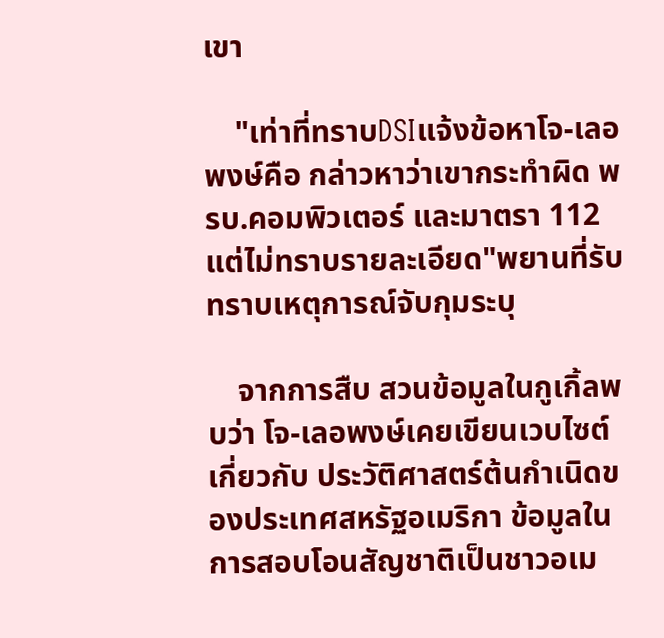เขา

    "เท่าที่ทราบDSIแจ้งข้อหาโจ-เลอพงษ์คือ กล่าวหาว่าเขากระทำผิด พรบ.คอมพิวเตอร์ และมาตรา 112 แต่ไม่ทราบรายละเอียด"พยานที่รับทราบเหตุการณ์จับกุมระบุ

    จากการสืบ สวนข้อมูลในกูเกิ้ลพบว่า โจ-เลอพงษ์เคยเขียนเวบไซต์เกี่ยวกับ ประวัติศาสตร์ต้นกำเนิดของประเทศสหรัฐอเมริกา ข้อมูลในการสอบโอนสัญชาติเป็นชาวอเม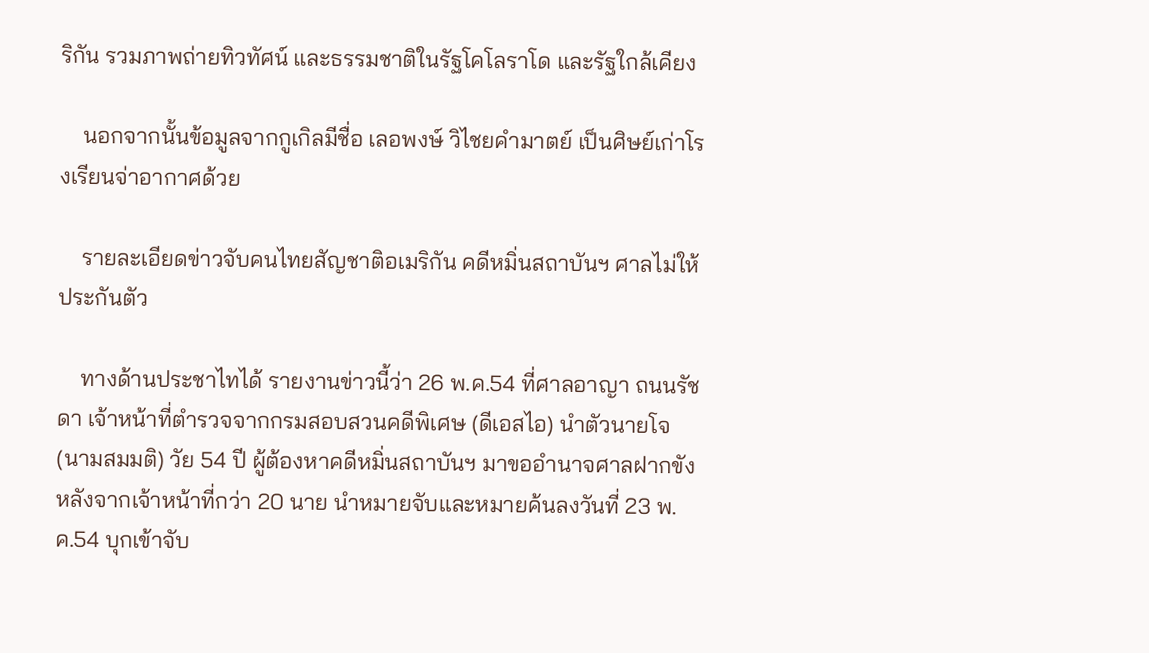ริกัน รวมภาพถ่ายทิวทัศน์ และธรรมชาติในรัฐโคโลราโด และรัฐใกล้เคียง

    นอกจากนั้นข้อมูลจากกูเกิลมีชื่อ เลอพงษ์ วิไชยคำมาตย์ เป็นศิษย์เก่าโรงเรียนจ่าอากาศด้วย

    รายละเอียดข่าวจับคนไทยสัญชาติอเมริกัน คดีหมิ่นสถาบันฯ ศาลไม่ให้ประกันตัว

    ทางด้านประชาไทได้ รายงานข่าวนี้ว่า 26 พ.ค.54 ที่ศาลอาญา ถนนรัชดา เจ้าหน้าที่ตำรวจจากกรมสอบสวนคดีพิเศษ (ดีเอสไอ) นำตัวนายโจ (นามสมมติ) วัย 54 ปี ผู้ต้องหาคดีหมิ่นสถาบันฯ มาขออำนาจศาลฝากขัง หลังจากเจ้าหน้าที่กว่า 20 นาย นำหมายจับและหมายค้นลงวันที่ 23 พ.ค.54 บุกเข้าจับ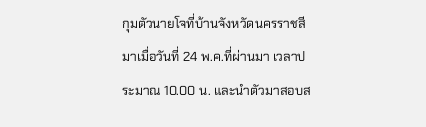กุมตัวนายโจที่บ้านจังหวัดนครราชสีมาเมื่อวันที่ 24 พ.ค.ที่ผ่านมา เวลาประมาณ 10.00 น. และนำตัวมาสอบส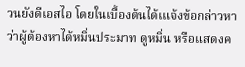วนยังดีเอสไอ โดยในเบื้องต้นได้เแจ้งข้อกล่าวหาว่าผู้ต้องหาได้หมิ่นประมาท ดูหมิ่น หรือแสดงค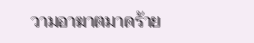วามอาฆาตมาดร้าย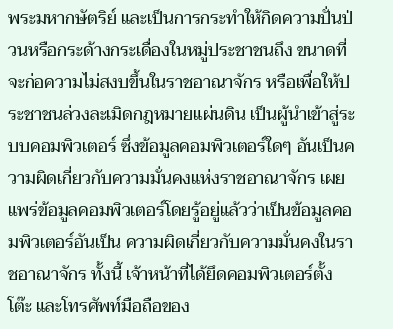พระมหากษัตริย์ และเป็นการกระทำให้กิดความปั่นป่วนหรือกระด้างกระเดื่องในหมู่ประชาชนถึง ขนาดที่จะก่อความไม่สงบขึ้นในราชอาณาจักร หรือเพื่อให้ประชาชนล่วงละเมิดกฎหมายแผ่นดิน เป็นผู้นำเข้าสู่ระบบคอมพิวเตอร์ ซึ่งข้อมูลคอมพิวเตอร์ใดๆ อันเป็นความผิดเกี่ยวกับความมั่นคงแห่งราชอาณาจักร เผยแพร่ข้อมูลคอมพิวเตอร์โดยรู้อยู่แล้วว่าเป็นข้อมูลคอมพิวเตอร์อันเป็น ความผิดเกี่ยวกับความมั่นคงในราชอาณาจักร ทั้งนี้ เจ้าหน้าที่ได้ยึดคอมพิวเตอร์ตั้งโต๊ะ และโทรศัพท์มือถือของ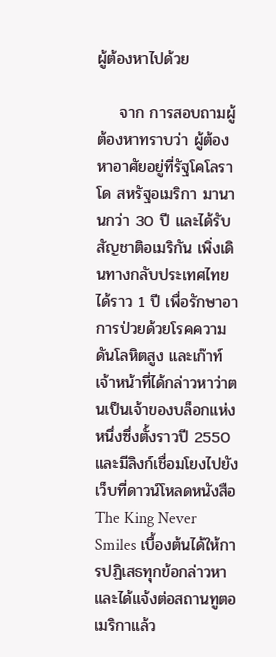ผู้ต้องหาไปด้วย

    จาก การสอบถามผู้ต้องหาทราบว่า ผู้ต้องหาอาศัยอยู่ที่รัฐโคโลราโด สหรัฐอเมริกา มานานกว่า 30 ปี และได้รับสัญชาติอเมริกัน เพิ่งเดินทางกลับประเทศไทยได้ราว 1 ปี เพื่อรักษาอาการป่วยด้วยโรคความดันโลหิตสูง และเก๊าท์ เจ้าหน้าที่ได้กล่าวหาว่าตนเป็นเจ้าของบล็อกแห่งหนึ่งซึ่งตั้งราวปี 2550 และมีลิงก์เชื่อมโยงไปยังเว็บที่ดาวน์โหลดหนังสือ The King Never Smiles เบื้องต้นได้ให้การปฏิเสธทุกข้อกล่าวหา และได้แจ้งต่อสถานทูตอเมริกาแล้ว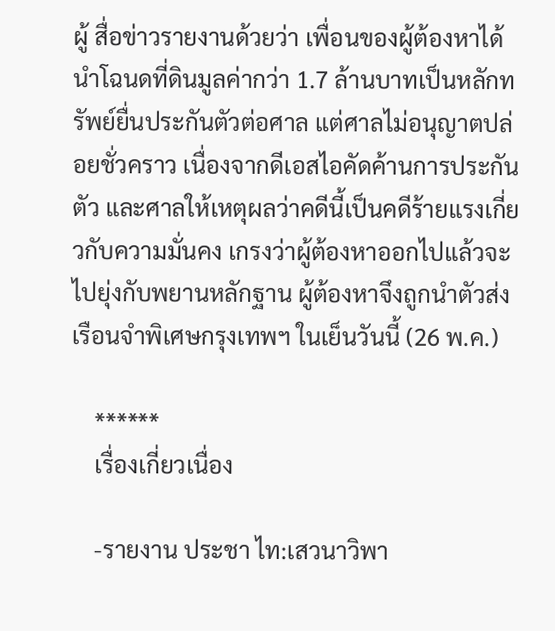ผู้ สื่อข่าวรายงานด้วยว่า เพื่อนของผู้ต้องหาได้นำโฉนดที่ดินมูลค่ากว่า 1.7 ล้านบาทเป็นหลักทรัพย์ยื่นประกันตัวต่อศาล แต่ศาลไม่อนุญาตปล่อยชั่วคราว เนื่องจากดีเอสไอคัดค้านการประกันตัว และศาลให้เหตุผลว่าคดีนี้เป็นคดีร้ายแรงเกี่ยวกับความมั่นคง เกรงว่าผู้ต้องหาออกไปแล้วจะไปยุ่งกับพยานหลักฐาน ผู้ต้องหาจึงถูกนำตัวส่งเรือนจำพิเศษกรุงเทพฯ ในเย็นวันนี้ (26 พ.ค.)

    ******
    เรื่องเกี่ยวเนื่อง

    -รายงาน ประชา ไท:เสวนาวิพา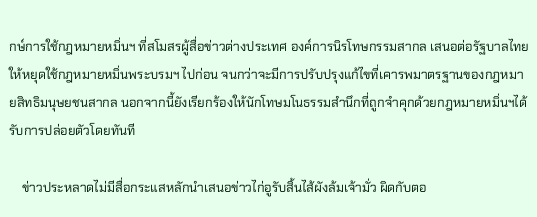กษ์การใช้กฎหมายหมิ่นฯ ที่สโมสรผู้สื่อข่าวต่างประเทศ องค์การนิรโทษกรรมสากล เสนอต่อรัฐบาลไทยให้หยุดใช้กฎหมายหมิ่นพระบรมฯ ไปก่อน จนกว่าจะมีการปรับปรุงแก้ไขที่เคารพมาตรฐานของกฎหมายสิทธิมนุษยชนสากล นอกจากนี้ยังเรียกร้องให้นักโทษมโนธรรมสำนึกที่ถูกจำคุกด้วยกฎหมายหมิ่นฯได้ รับการปล่อยตัวโดยทันที

    ข่าวประหลาดไม่มีสื่อกระแสหลักนำเสนอข่าวไก่อูรับสิ้นไส้ผังล้มเจ้ามั่ว ผิดกับตอ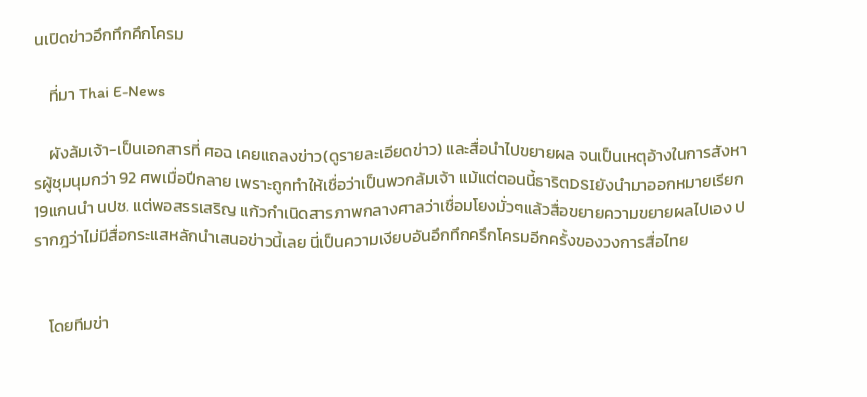นเปิดข่าวอึกทึกคึกโครม

    ที่มา Thai E-News

    ผังล้มเจ้า-เป็นเอกสารที่ ศอฉ เคยแถลงข่าว(ดูรายละเอียดข่าว) และสื่อนำไปขยายผล จนเป็นเหตุอ้างในการสังหารผู้ชุมนุมกว่า 92 ศพเมื่อปีกลาย เพราะถูกทำให้เชื่อว่าเป็นพวกล้มเจ้า แม้แต่ตอนนี้ธาริตDSIยังนำมาออกหมายเรียก19แกนนำ นปช. แต่พอสรรเสริญ แก้วกำเนิดสารภาพกลางศาลว่าเชื่อมโยงมั่วๆแล้วสื่อขยายความขยายผลไปเอง ปรากฎว่าไม่มีสื่อกระแสหลักนำเสนอข่าวนี้เลย นี่เป็นความเงียบอันอึกทึกครึกโครมอีกครั้งของวงการสื่อไทย


    โดยทีมข่า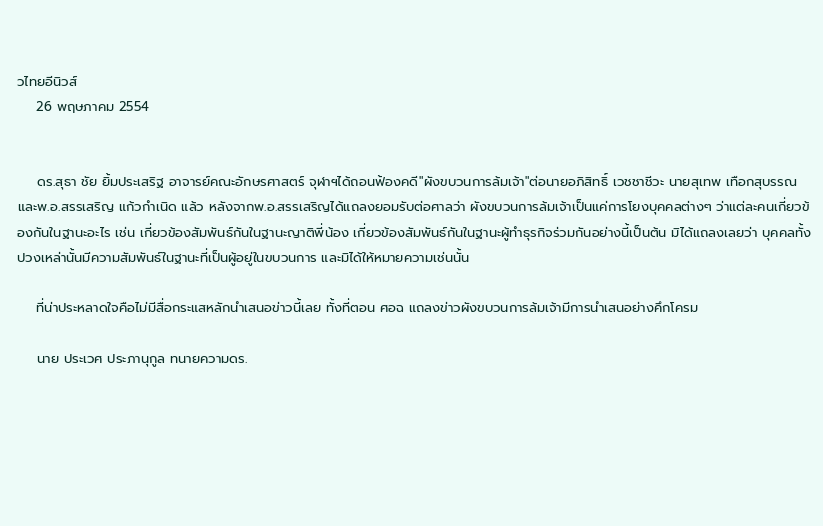วไทยอีนิวส์
    26 พฤษภาคม 2554


    ดร.สุธา ชัย ยิ้มประเสริฐ อาจารย์คณะอักษรศาสตร์ จุฬาฯได้ถอนฟ้องคดี"ผังขบวนการล้มเจ้า"ต่อนายอภิสิทธิ์ เวชชาชีวะ นายสุเทพ เทือกสุบรรณ และพ.อ.สรรเสริญ แก้วกำเนิด แล้ว หลังจากพ.อ.สรรเสริญได้แถลงยอมรับต่อศาลว่า ผังขบวนการล้มเจ้าเป็นแค่การโยงบุคคลต่างๆ ว่าแต่ละคนเกี่ยวข้องกันในฐานะอะไร เช่น เกี่ยวข้องสัมพันธ์กันในฐานะญาติพี่น้อง เกี่ยวข้องสัมพันธ์กันในฐานะผู้ทำธุรกิจร่วมกันอย่างนี้เป็นต้น มิได้แถลงเลยว่า บุคคลทั้งปวงเหล่านั้นมีความสัมพันธ์ในฐานะที่เป็นผู้อยู่ในขบวนการ และมิได้ให้หมายความเช่นนั้น

    ที่น่าประหลาดใจคือไม่มีสื่อกระแสหลักนำเสนอข่าวนี้เลย ทั้งที่ตอน ศอฉ แถลงข่าวผังขบวนการล้มเจ้ามีการนำเสนอย่างคึกโครม

    นาย ประเวศ ประภานุกูล ทนายความดร.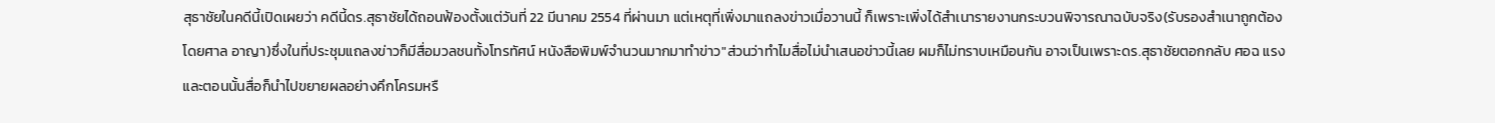สุธาชัยในคดีนี้เปิดเผยว่า คดีนี้ดร.สุธาชัยได้ถอนฟ้องตั้งแต่วันที่ 22 มีนาคม 2554 ที่ผ่านมา แต่เหตุที่เพิ่งมาแถลงข่าวเมื่อวานนี้ ก็เพราะเพิ่งได้สำเนารายงานกระบวนพิจารณาฉบับจริง(รับรองสำเนาถูกต้องโดยศาล อาญา)ซึ่งในที่ประชุมแถลงข่าวก็มีสื่อมวลชนทั้งโทรทัศน์ หนังสือพิมพ์จำนวนมากมาทำข่าว"ส่วนว่าทำไมสื่อไม่นำเสนอข่าวนี้เลย ผมก็ไม่ทราบเหมือนกัน อาจเป็นเพราะดร.สุธาชัยตอกกลับ ศอฉ แรง และตอนนั้นสื่อก็นำไปขยายผลอย่างคึกโครมหรื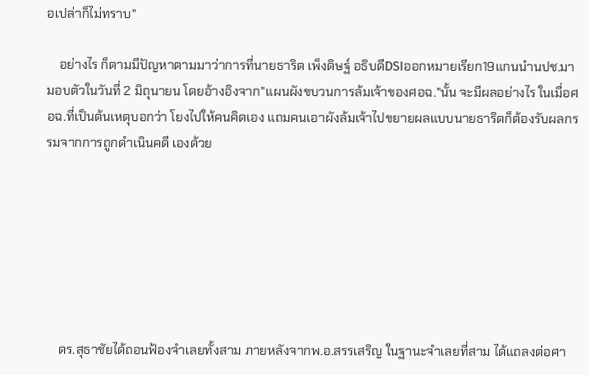อเปล่าก็ไม่ทราบ"

    อย่างไร ก็ตามมีปัญหาตามมาว่าการที่นายธาริต เพ็งดิษฐ์ อธิบดีDSIออกหมายเรียก19แกนนำนปช.มามอบตัวในวันที่ 2 มิถุนายน โดยอ้างอิงจาก"แผนผังขบวนการล้มเจ้าของศอฉ."นั้น จะมีผลอย่างไร ในเมื่อศอฉ.ที่เป็นต้นเหตุบอกว่า โยงไปให้คนคิดเอง แถมคนเอาผังล้มเจ้าไปขยายผลแบบนายธาริตก็ต้องรับผลกรรมจากการถูกดำเนินคดี เองด้วย







    ดร.สุธาชัยได้ถอนฟ้องจำเลยทั้งสาม ภายหลังจากพ.อ.สรรเสริญ ในฐานะจำเลยที่สาม ได้แถลงต่อศา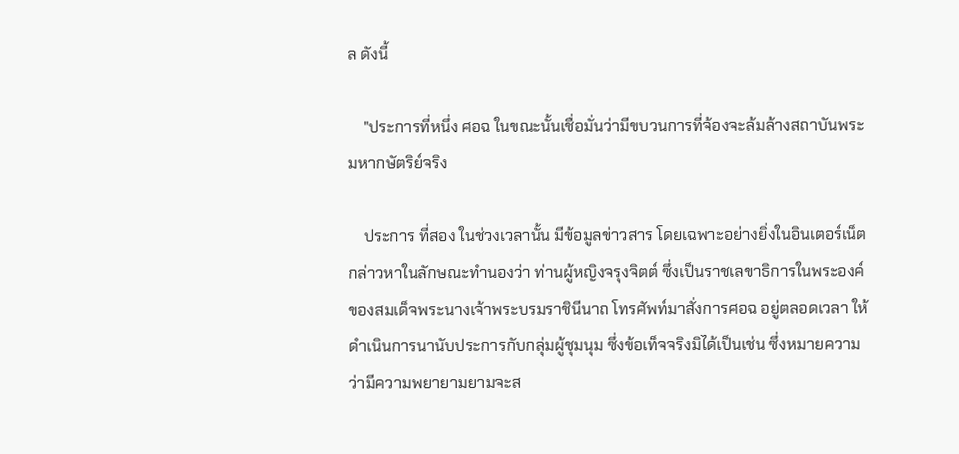ล ดังนี้

    "ประการที่หนึ่ง ศอฉ ในขณะนั้นเชื่อมั่นว่ามีขบวนการที่จ้องจะล้มล้างสถาบันพระมหากษัตริย์จริง

    ประการ ที่สอง ในช่วงเวลานั้น มีข้อมูลข่าวสาร โดยเฉพาะอย่างยิ่งในอินเตอร์เน็ตกล่าวหาในลักษณะทำนองว่า ท่านผู้หญิงจรุงจิตต์ ซึ่งเป็นราชเลขาธิการในพระองค์ของสมเด็จพระนางเจ้าพระบรมราชินีนาถ โทรศัพท์มาสั่งการศอฉ อยู่ตลอดเวลา ให้ดำเนินการนานับประการกับกลุ่มผู้ชุมนุม ซึ่งข้อเท็จจริงมิได้เป็นเช่น ซึ่งหมายความว่ามีความพยายามยามจะส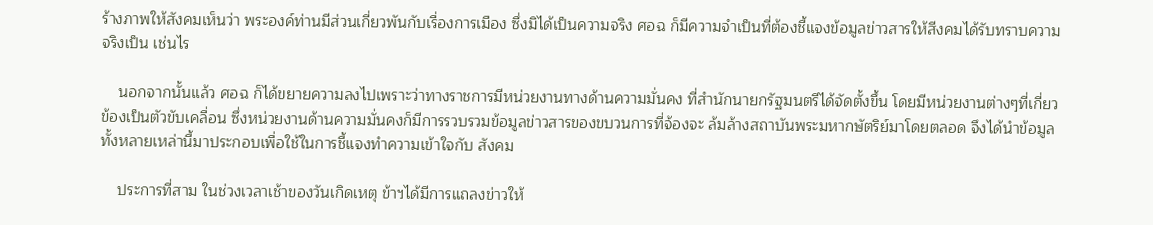ร้างภาพให้สังคมเห็นว่า พระองค์ท่านมีส่วนเกี่ยวพันกับเรื่องการเมือง ซึ่งมิได้เป็นความจริง ศอฉ ก็มีความจำเป็นที่ต้องชี้แจงข้อมูลข่าวสารให้สีงคมได้รับทราบความจริงเป็น เช่นไร

    นอกจากนั้นแล้ว ศอฉ ก็ได้ขยายความลงไปเพราะว่าทางราชการมีหน่วยงานทางด้านความมั่นคง ที่สำนักนายกรัฐมนตรีได้จัดตั้งขึ้น โดยมีหน่วยงานต่างๆที่เกี่ยวข้องเป็นตัวขับเคลื่อน ซึ่งหน่วยงานด้านความมั่นคงก็มีการรวบรวมข้อมูลข่าวสารของขบวนการที่จ้องจะ ล้มล้างสถาบันพระมหากษัตริย์มาโดยตลอด จึงได้นำข้อมูลทั้งหลายเหล่านี้มาประกอบเพื่อใช้ในการชี้แจงทำความเข้าใจกับ สังคม

    ประการที่สาม ในช่วงเวลาเช้าของวันเกิดเหตุ ข้าฯได้มีการแถลงข่าวให้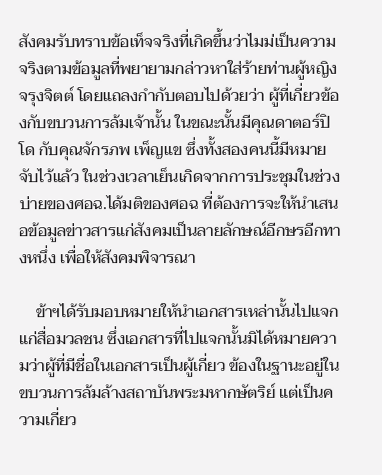สังคมรับทราบข้อเท็จจริงที่เกิดขึ้นว่าไมม่เป็นความ จริงตามข้อมูลที่พยายามกล่าวหาใส่ร้ายท่านผู้หญิงจรุงจิตต์ โดยแถลงกำกับตอบไปด้วยว่า ผู้ที่เกี่ยวข้องกับขบวนการล้มเจ้านั้น ในขณะนั้นมีคุณดาตอร์ปิโด กับคุณจักรภพ เพ็ญแข ซึ่งทั้งสองคนนี้มีหมายจับไว้แล้ว ในช่วงเวลาเย็นเกิดจากการประชุมในช่วงบ่ายของศอฉ.ได้มติของศอฉ ที่ต้องการจะให้นำเสนอข้อมูลข่าวสารแก่สังคมเป็นลายลักษณ์อีกษรอีกทางหนึ่ง เพื่อให้สังคมพิจารณา

    ข้าฯได้รับมอบหมายให้นำเอกสารเหล่านั้นไปแจกแก่สื่อมวลชน ซึ่งเอกสารที่ไปแจกนั้นมิได้หมายความว่าผู้ที่มีชื่อในเอกสารเป็นผู้เกี่ยว ข้องในฐานะอยู่ในขบวนการล้มล้างสถาบันพระมหากษัตริย์ แต่เป็นความเกี่ยว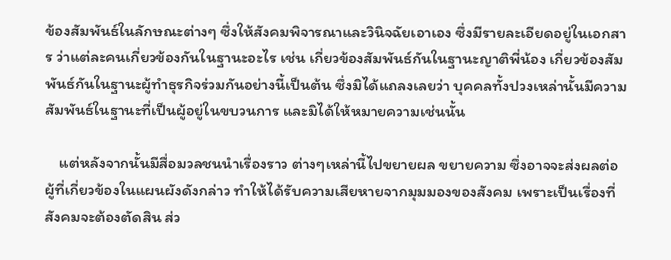ข้องสัมพันธ์ในลักษณะต่างๆ ซึ่งให้สังคมพิจารณาและวินิจฉัยเอาเอง ซึ่งมีรายละเอียดอยู่ในเอกสาร ว่าแต่ละคนเกี่ยวข้องกันในฐานะอะไร เช่น เกี่ยวข้องสัมพันธ์กันในฐานะญาติพี่น้อง เกี่ยวข้องสัมพันธ์กันในฐานะผู้ทำธุรกิจร่วมกันอย่างนี้เป็นต้น ซึ่งมิได้แถลงเลยว่า บุคคลทั้งปวงเหล่านั้นมีความสัมพันธ์ในฐานะที่เป็นผู้อยู่ในขบวนการ และมิได้ให้หมายความเช่นนั้น

    แต่หลังจากนั้นมีสื่อมวลชนนำเรื่องราว ต่างๆเหล่านี้ไปขยายผล ขยายความ ซึ่งอาจจะส่งผลต่อผู้ที่เกี่ยวข้องในแผนผังดังกล่าว ทำให้ได้รับความเสียหายจากมุมมองของสังคม เพราะเป็นเรื่องที่สังคมจะต้องตัดสิน ส่ว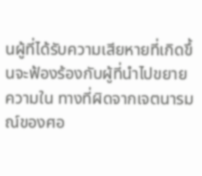นผู้ที่ได้รับความเสียหายที่เกิดขึ้นจะฟ้องร้องกับผู้ที่นำไปขยายความใน ทางที่ผิดจากเจตนารมณ์ของศอ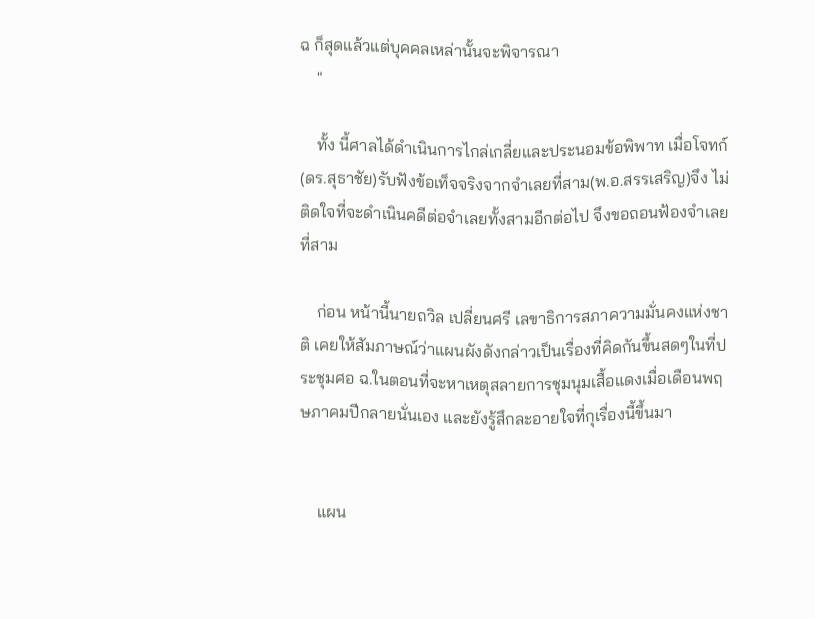ฉ ก็สุดแล้วแต่บุคคลเหล่านั้นจะพิจารณา
    "

    ทั้ง นี้ศาลได้ดำเนินการไกล่เกลี่ยและประนอมข้อพิพาท เมื่อโจทก์(ดร.สุธาชัย)รับฟังข้อเท็จจริงจากจำเลยที่สาม(พ.อ.สรรเสริญ)จึง ไม่ติดใจที่จะดำเนินคดีต่อจำเลยทั้งสามอีกต่อไป จึงขอถอนฟ้องจำเลยที่สาม

    ก่อน หน้านี้นายถวิล เปลี่ยนศรี เลขาธิการสภาความมั่นคงแห่งชาติ เคยให้สัมภาษณ์ว่าแผนผังดังกล่าวเป็นเรื่องที่คิดกันขึ้นสดๆในที่ประชุมศอ ฉ.ในตอนที่จะหาเหตุสลายการชุมนุมเสื้อแดงเมื่อเดือนพฤษภาคมปีกลายนั่นเอง และยังรู้สึกละอายใจที่กุเรื่องนี้ขึ้นมา


    แผน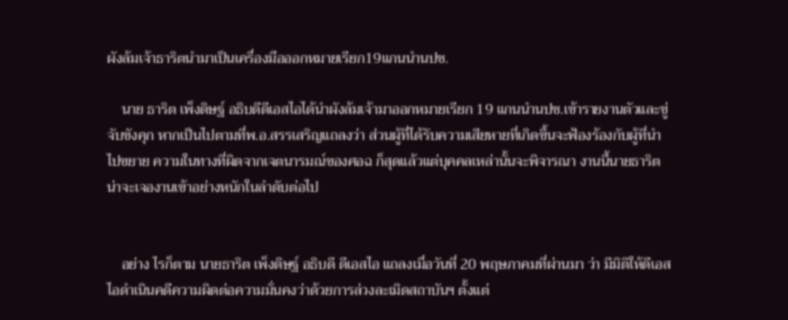ผังล้มเจ้าธาริตนำมาเป็นเครื่องมือออกหมายเรียก19แกนนำนปช.

    นาย ธาริต เพ็งดิษฐ์ อธิบดีดีเอสไอได้นำผังล้มเจ้ามาออกหมายเรียก 19 แกนนำนปช.เข้ารายงานตัวและขู่จับขังคุก หากเป็นไปตามที่พ.อ.สรรเสริญแถลงว่า ส่วนผู้ที่ได้รับความเสียหายที่เกิดขึ้นจะฟ้องร้องกับผู้ที่นำไปขยาย ความในทางที่ผิดจากเจตนารมณ์ของศอฉ ก็สุดแล้วแต่บุคคลเหล่านั้นจะพิจารณา งานนี้นายธาริตน่าจะเจองานเข้าอย่างหนักในลำดับต่อไป


    อย่าง ไรก็ตาม นายธาริต เพ็งดิษฐ์ อธิบดี ดีเอสไอ แถลงเมื่อวันที่ 20 พฤษภาคมที่ผ่านมา ว่า มีมิติให้ดีเอสไอดำเนินคดีความผิดต่อความมั่นคงว่าด้วยการล่วงละเมิดสถาบันฯ ตั้งแต่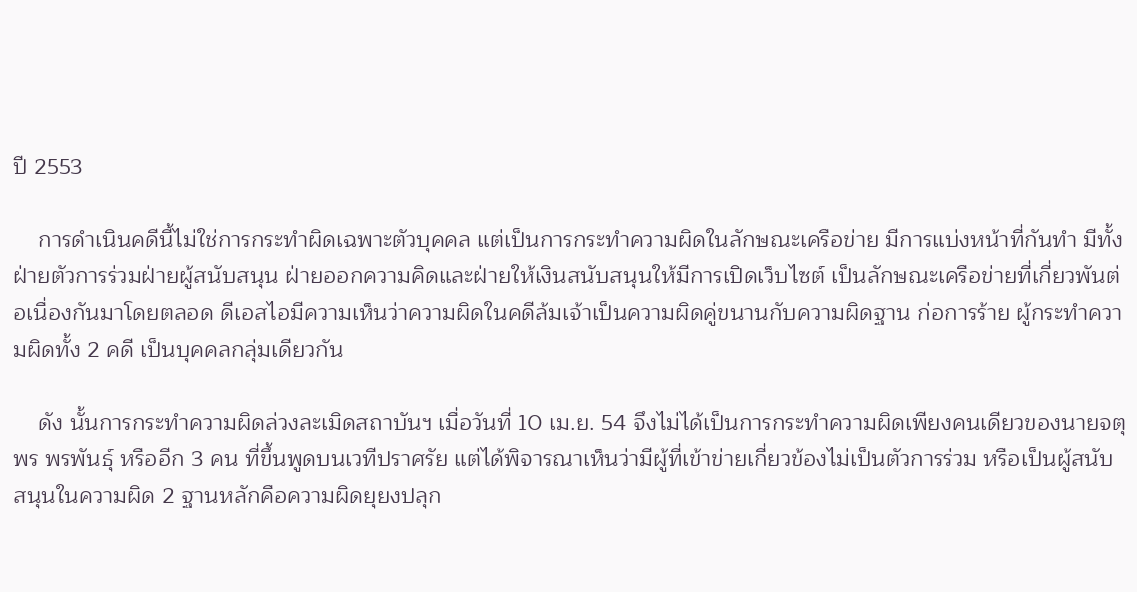ปี 2553

    การดำเนินคดีนี้ไม่ใช่การกระทำผิดเฉพาะตัวบุคคล แต่เป็นการกระทำความผิดในลักษณะเครือข่าย มีการแบ่งหน้าที่กันทำ มีทั้งฝ่ายตัวการร่วมฝ่ายผู้สนับสนุน ฝ่ายออกความคิดและฝ่ายให้เงินสนับสนุนให้มีการเปิดเว็บไซต์ เป็นลักษณะเครือข่ายที่เกี่ยวพันต่อเนื่องกันมาโดยตลอด ดีเอสไอมีความเห็นว่าความผิดในคดีล้มเจ้าเป็นความผิดคู่ขนานกับความผิดฐาน ก่อการร้าย ผู้กระทำความผิดทั้ง 2 คดี เป็นบุคคลกลุ่มเดียวกัน

    ดัง นั้นการกระทำความผิดล่วงละเมิดสถาบันฯ เมื่อวันที่ 10 เม.ย. 54 จึงไม่ได้เป็นการกระทำความผิดเพียงคนเดียวของนายจตุพร พรพันธุ์ หรืออีก 3 คน ที่ขึ้นพูดบนเวทีปราศรัย แต่ได้พิจารณาเห็นว่ามีผู้ที่เข้าข่ายเกี่ยวข้องไม่เป็นตัวการร่วม หรือเป็นผู้สนับสนุนในความผิด 2 ฐานหลักคือความผิดยุยงปลุก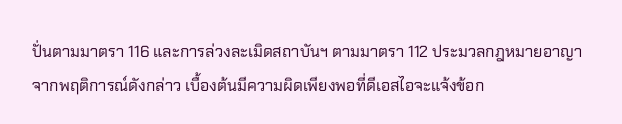ปั่นตามมาตรา 116 และการล่วงละเมิดสถาบันฯ ตามมาตรา 112 ประมวลกฎหมายอาญา จากพฤติการณ์ดังกล่าว เบื้องต้นมีความผิดเพียงพอที่ดีเอสไอจะแจ้งข้อก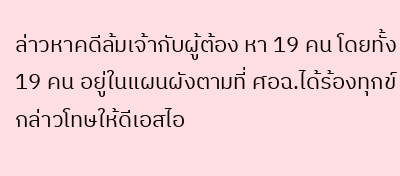ล่าวหาคดีล้มเจ้ากับผู้ต้อง หา 19 คน โดยทั้ง 19 คน อยู่ในแผนผังตามที่ ศอฉ.ได้ร้องทุกข์กล่าวโทษให้ดีเอสไอ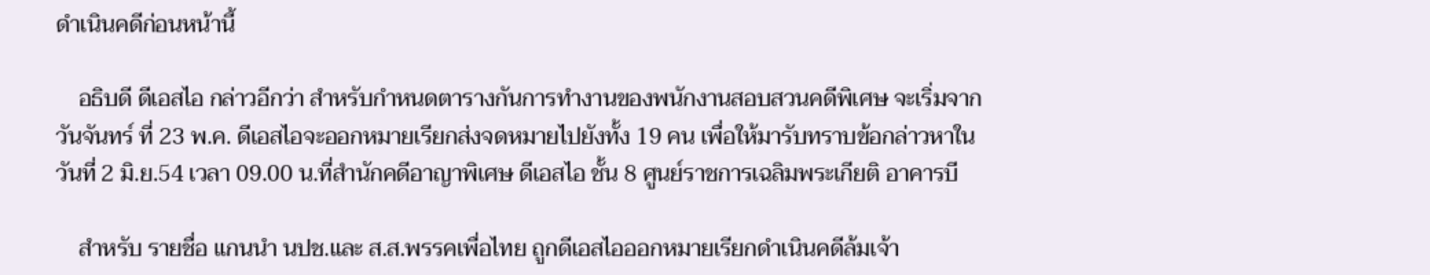ดำเนินคดีก่อนหน้านี้

    อธิบดี ดีเอสไอ กล่าวอีกว่า สำหรับกำหนดตารางกันการทำงานของพนักงานสอบสวนคดีพิเศษ จะเริ่มจากวันจันทร์ ที่ 23 พ.ค. ดีเอสไอจะออกหมายเรียกส่งจดหมายไปยังทั้ง 19 คน เพื่อให้มารับทราบข้อกล่าวหาในวันที่ 2 มิ.ย.54 เวลา 09.00 น.ที่สำนักคดีอาญาพิเศษ ดีเอสไอ ชั้น 8 ศูนย์ราชการเฉลิมพระเกียติ อาคารบี

    สำหรับ รายชื่อ แกนนำ นปช.และ ส.ส.พรรคเพื่อไทย ถูกดีเอสไอออกหมายเรียกดำเนินคดีล้มเจ้า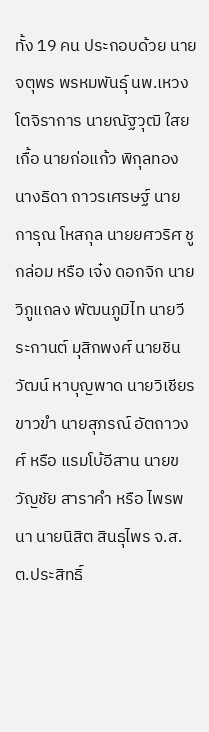ทั้ง 19 คน ประกอบด้วย นายจตุพร พรหมพันธุ์ นพ.เหวง โตจิราการ นายณัฐวุฒิ ใสยเกื้อ นายก่อแก้ว พิกุลทอง นางธิดา ถาวรเศรษฐ์ นายการุณ โหสกุล นายยศวริศ ชูกล่อม หรือ เจ๋ง ดอกจิก นายวิภูแถลง พัฒนภูมิไท นายวีระกานต์ มุสิกพงศ์ นายชินวัฒน์ หาบุญพาด นายวิเชียร ขาวขำ นายสุภรณ์ อัตถาวงศ์ หรือ แรมโบ้อีสาน นายขวัญชัย สาราคำ หรือ ไพรพนา นายนิสิต สินธุไพร จ.ส.ต.ประสิทธิ์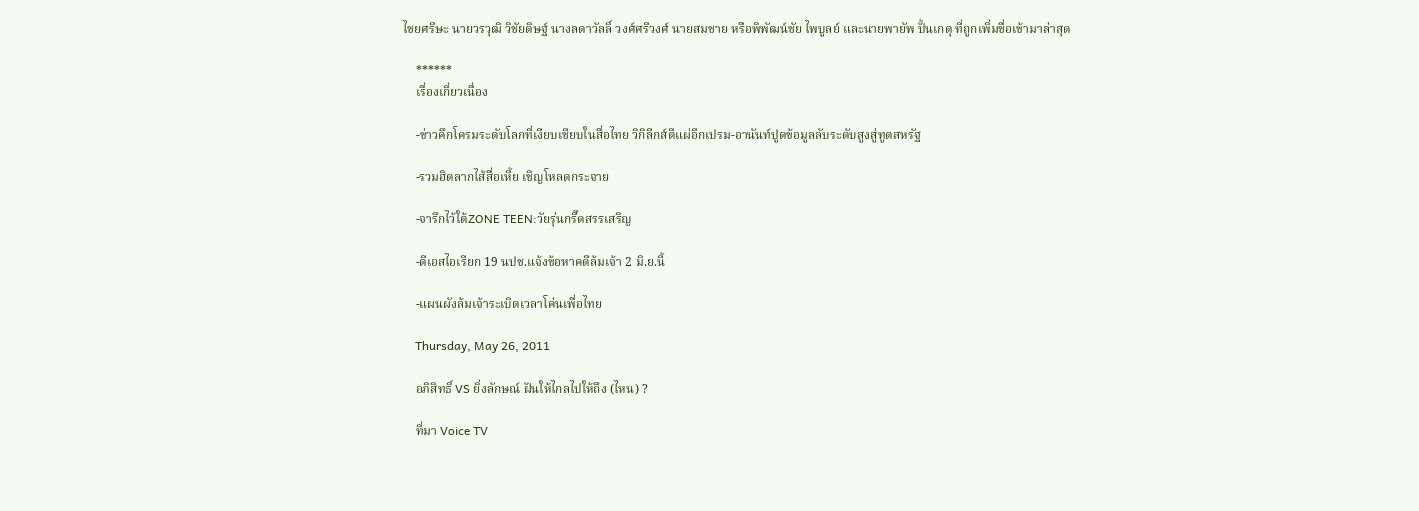ไชยศรีษะ นายวรวุฒิ วิชัยดิษฐ์ นางลดาวัลลิ์ วงศ์ศรีวงศ์ นายสมชาย หรือพิพัฒน์ชัย ไพบูลย์ และนายพายัพ ปั้นเกตุ ที่ถูกเพิ่มชื่อเข้ามาล่าสุด

    ******
    เรื่องเกี่ยวเนื่อง

    -ข่าวคึกโครมระดับโลกที่เงียบเชียบในสื่อไทย วิกิลีกส์ตีแผ่อีกเปรม-อานันท์ปูดข้อมูลลับระดับสูงสู่ทูตสหรัฐ

    -รวมฮิตลากไส้สื่อเหี้ย เชิญโหลดกระจาย

    -จารึกไว้ใต้ZONE TEEN:วัยรุ่นกรี๊ดสรรเสริญ

    -ดีเอสไอเรียก 19 นปช.แจ้งข้อหาคดีล้มเจ้า 2 มิ.ย.นี้

    -แผนผังล้มเจ้าระเบิดเวลาโค่นเพื่อไทย

    Thursday, May 26, 2011

    อภิสิทธิ์ VS ยิ่งลักษณ์ ฝันให้ไกลไปให้ถึง (ไหน) ?

    ที่มา Voice TV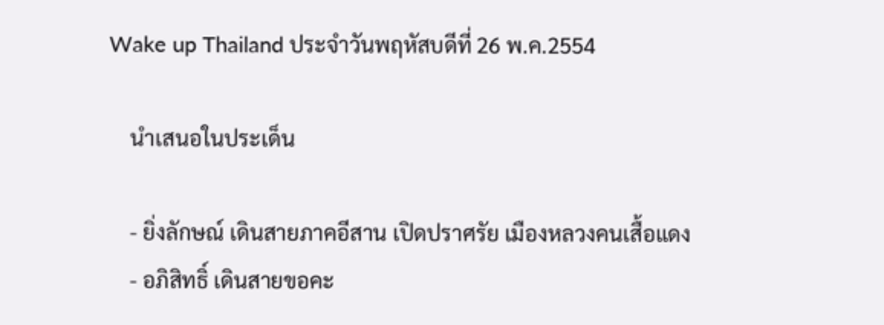Wake up Thailand ประจำวันพฤหัสบดีที่ 26 พ.ค.2554

    นำเสนอในประเด็น

    - ยิ่งลักษณ์ เดินสายภาคอีสาน เปิดปราศรัย เมืองหลวงคนเสื้อแดง
    - อภิสิทธิ์ เดินสายขอคะ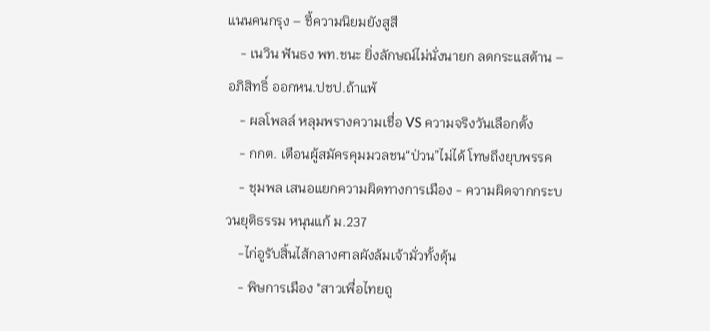แนนคนกรุง – ชี้ความนิยมยังสูสี
    - เนวิน ฟันธง พท.ชนะ ยิ่งลักษณ์ไม่นั่งนายก ลดกระแสต้าน – อภิสิทธิ์ ออกหน.ปชป.ถ้าแพ้
    - ผลโพลล์ หลุมพรางความเชื่อ VS ความจริงวันเลือกตั้ง
    - กกต. เตือนผู้สมัครคุมมวลชน“ป่วน”ไม่ได้ โทษถึงยุบพรรค
    - ชุมพล เสนอแยกความผิดทางการเมือง - ความผิดจากกระบวนยุติธรรม หนุนแก้ ม.237
    -ไก่อูรับสิ้นไส้กลางศาลผังล้มเจ้ามั่วทั้งดุ้น
    - พิษการเมือง "สาวเพื่อไทยถู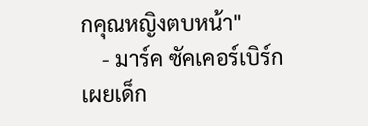กคุณหญิงตบหน้า"
    - มาร์ค ซัคเคอร์เบิร์ก เผยเด็ก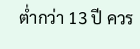ต่ำกว่า 13 ปี ควร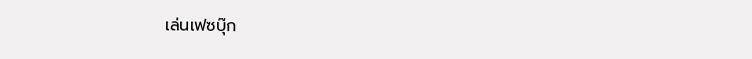เล่นเฟซบุ๊ก